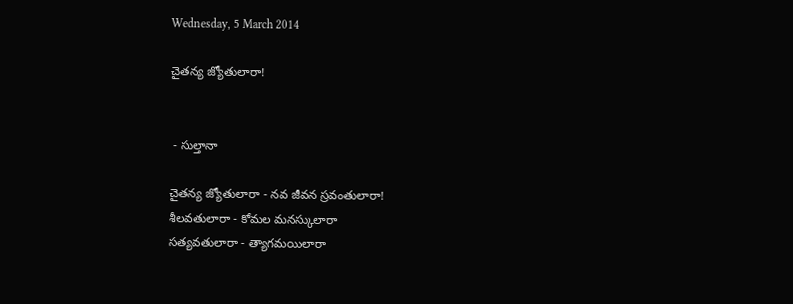Wednesday, 5 March 2014

చైతన్య జ్యోతులారా!


 - సుల్తానా

చైతన్య జ్యోతులారా - నవ జీవన స్రవంతులారా!
శీలవతులారా - కోమల మనస్కులారా
సత్యవతులారా - త్యాగమయిలారా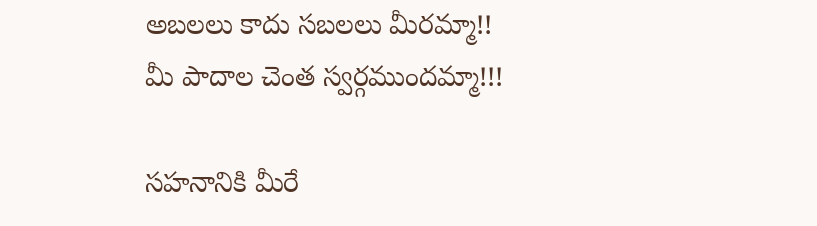అబలలు కాదు సబలలు మీరమ్మా!!
మీ పాదాల చెంత స్వర్గముందమ్మా!!!

సహనానికి మీరే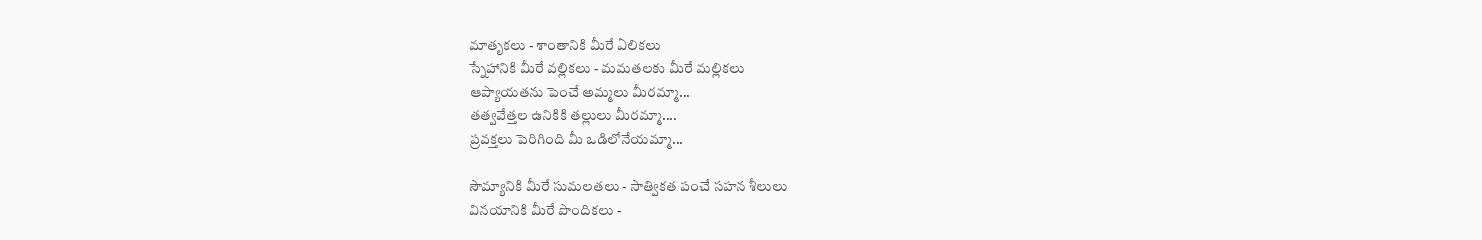మాతృకలు - శాంతానికి మీరే ఏలికలు
స్నేహానికి మీరే వల్లికలు - మమతలకు మీరే మల్లికలు
ఆప్యాయతను పెంచే అమ్మలు మీరమ్మా...
తత్వవేత్తల ఉనికికి తల్లులు మీరమ్మా....
ప్రవక్తలు పెరిగింది మీ ఒడిలోనేయమ్మా...

సౌమ్యానికి మీరే సుమలతలు - సాత్వికత పంచే సహన శీలులు
వినయానికి మీరే పొందికలు -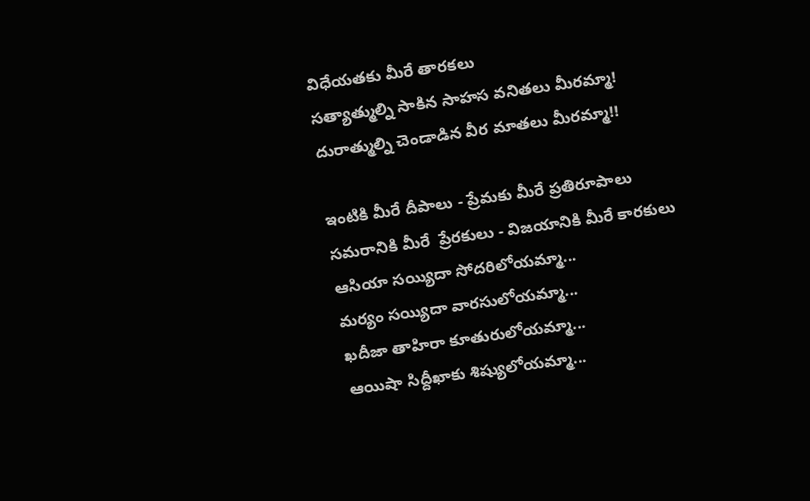విధేయతకు మీరే తారకలు
సత్యాత్ముల్ని సాకిన సాహస వనితలు మీరమ్మా!
దురాత్ముల్ని చెండాడిన వీర మాతలు మీరమ్మా!!

ఇంటికి మీరే దీపాలు - ప్రేమకు మీరే ప్రతిరూపాలు
సమరానికి మీరే  ప్రేరకులు - విజయానికి మీరే కారకులు
ఆసియా సయ్యిదా సోదరిలోయమ్మా...
మర్యం సయ్యిదా వారసులోయమ్మా...
ఖదీజా తాహిరా కూతురులోయమ్మా...
ఆయిషా సిద్దీఖాకు శిష్యులోయమ్మా...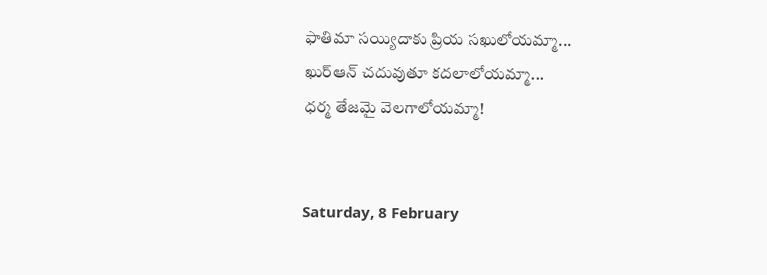ఫాతిమా సయ్యిదాకు ప్రియ సఖులోయమ్మా...
ఖుర్‌ఆన్‌ చదువుతూ కదలాలోయమ్మా...
ధర్మ తేజమై వెలగాలోయమ్మా!


Saturday, 8 February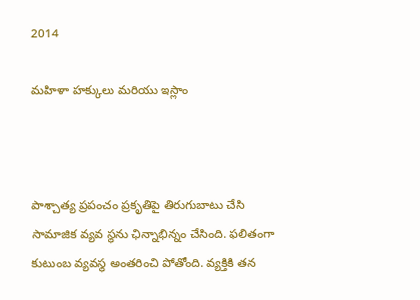2014

మహిళా హక్కులు మరియు ఇస్లాం



పాశ్చాత్య ప్రపంచం ప్రకృతిపై తిరుగుబాటు చేసి సామాజిక వ్యవ స్థను ఛిన్నాభిన్నం చేసింది. ఫలితంగా కుటుంబ వ్యవస్థ అంతరించి పోతోంది. వ్యక్తికి తన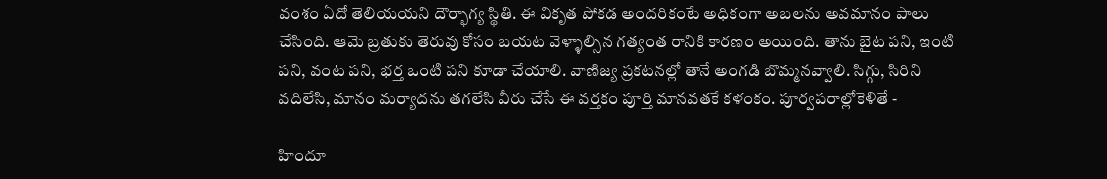వంశం ఏదో తెలియయని దౌర్భాగ్య స్థితి. ఈ వికృత పోకడ అందరికంటే అధికంగా అబలను అవమానం పాలు చేసింది. ఆమె బ్రతుకు తెరువు కోసం బయట వెళ్ళాల్సిన గత్యంత రానికి కారణం అయింది. తాను బైట పని, ఇంటి పని, వంట పని, భర్త ఒంటి పని కూడా చేయాలి. వాణిజ్య ప్రకటనల్లో తానే అంగడి బొమ్మనవ్వాలి. సిగ్గు, సిరిని వదిలేసి, మానం మర్యాదను తగలేసి వీరు చేసే ఈ వర్తకం పూర్తి మానవతకే కళంకం. పూర్వపరాల్లోకెళితే -

హిందూ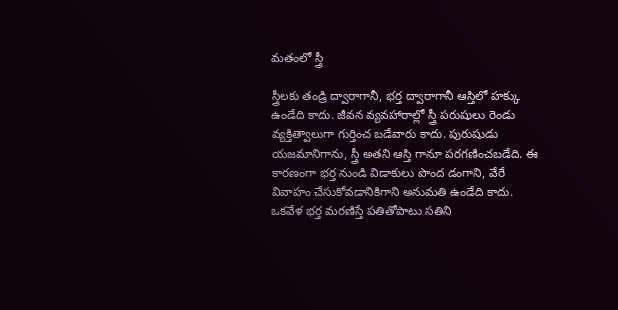మతంలో స్త్రీ

స్త్రీలకు తండ్రి ద్వారాగానీ, భర్త ద్వారాగానీ ఆస్తిలో హక్కు ఉండేది కాదు. జీవన వ్యవహారాల్లో స్త్రీ పరుషులు రెండు వ్యక్తిత్వాలుగా గుర్తించ బడేవారు కాదు. పురుషుడు యజమానిగాను, స్త్రీ అతని ఆస్తి గానూ పరగణించబడేది. ఈ కారణంగా భర్త నుండి విడాకులు పొంద డంగాని, వేరే వివాహం చేసుకోవడానికిగాని అనుమతి ఉండేది కాదు. ఒకవేళ భర్త మరణిస్తే పతితోపాటు సతిని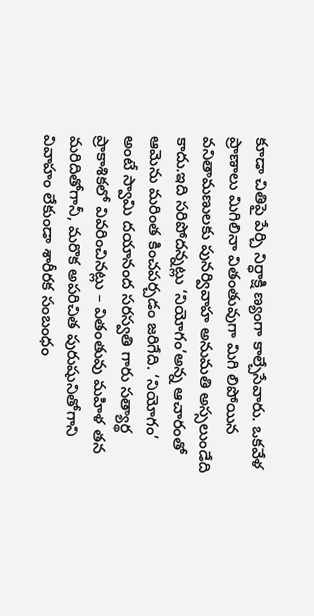కూడా చితిపై పేర్చి నిర్ధాక్షి ణ్యంగా కాల్చేసేవారు. ఒకవేళ ప్రాణాలు మిగిలినా వితంతువుగా మిగి లిపోయిన వనితామణులకు పునర్వివాహ అనుమతి అస్సలుండేది కాదు.ఇది సరిపోదన్నట్లు ‘నియోగం’అన్న ఆచారంతో ఆమెను మరింత కించపర్చడం జరిగేది. ‘నియోగం’ అంటే స్వామి దయానంద సరస్వతి గారు సత్యార్థ ప్రాకాశికలో వివరించినట్లు – వితంతువు మహిళ తన మరిదితోగానీ, మరొక అపరిచిత పురుషునితోగాని వివాహం లేకుండా శారీరక సంబంధం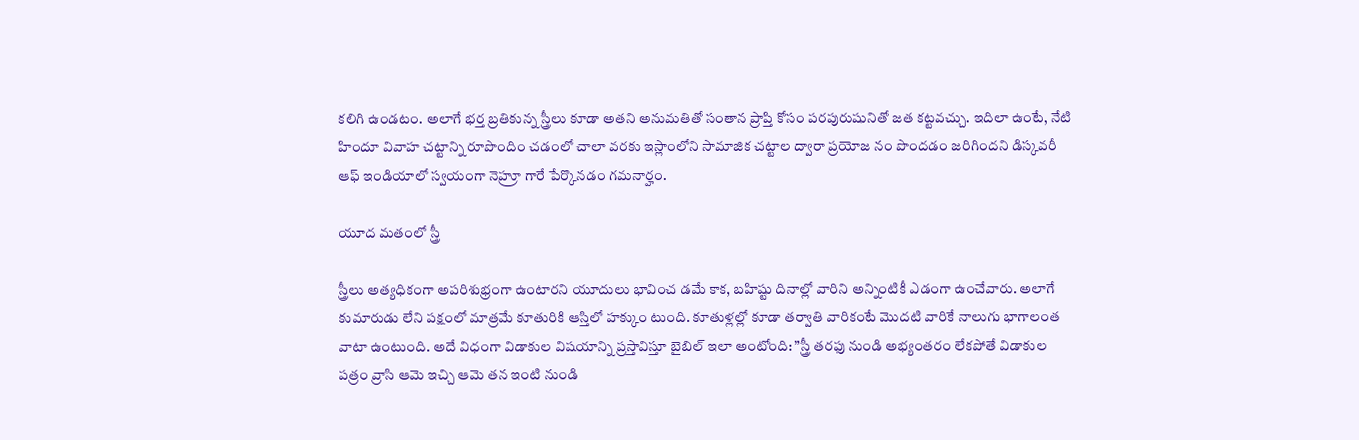కలిగి ఉండటం. అలాగే భర్త బ్రతికున్న స్త్రీలు కూడా అతని అనుమతితో సంతాన ప్రాప్తి కోసం పరపురుషునితో జత కట్టవచ్చు. ఇదిలా ఉంటే, నేటి హిందూ వివాహ చట్టాన్ని రూపొందిం చడంలో చాలా వరకు ఇస్లాంలోని సామాజిక చట్టాల ద్వారా ప్రయోజ నం పొందడం జరిగిందని డిస్కవరీ ఆఫ్‌ ఇండియాలో స్వయంగా నెహ్రూ గారే పేర్కొనడం గమనార్హం.

యూద మతంలో స్త్రీ

స్త్రీలు అత్యధికంగా అపరిశుభ్రంగా ఉంటారని యూదులు భావించ డమే కాక, బహిష్టు దినాల్లో వారిని అన్నింటికీ ఎడంగా ఉంచేవారు. అలాగే కుమారుడు లేని పక్షంలో మాత్రమే కూతురికి ఆస్తిలో హక్కుం టుంది. కూతుళ్లల్లో కూడా తర్వాతి వారికంటే మొదటి వారికే నాలుగు భాగాలంత వాటా ఉంటుంది. అదే విధంగా విడాకుల విషయాన్ని ప్రస్తావిస్తూ బైబిల్‌ ఇలా అంటోంది: ”స్త్రీ తరఫు నుండి అభ్యంతరం లేకపోతే విడాకుల పత్రం వ్రాసి ఆమె ఇచ్చి ఆమె తన ఇంటి నుండి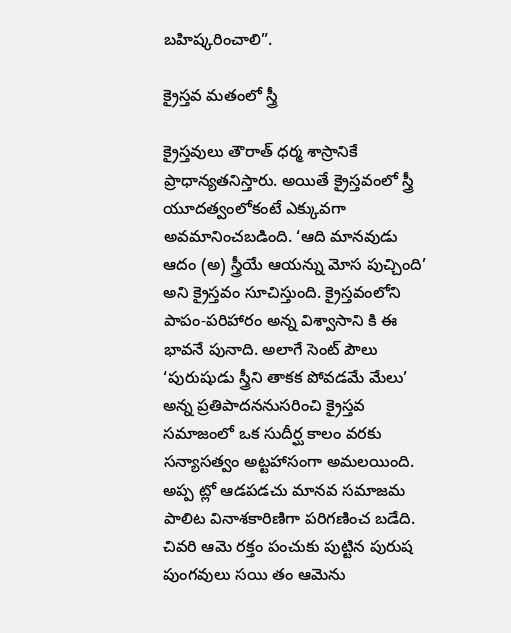బహిష్కరించాలి”.

క్రైస్తవ మతంలో స్త్రీ

క్రైస్తవులు తౌరాత్‌ ధర్మ శాస్రానికే ప్రాధాన్యతనిస్తారు. అయితే క్రైస్తవంలో స్త్రీ యూదత్వంలోకంటే ఎక్కువగా అవమానించబడింది. ‘ఆది మానవుడు ఆదం (అ) స్త్రీయే ఆయన్ను మోస పుచ్చింది’ అని క్రైస్తవం సూచిస్తుంది. క్రైస్తవంలోని పాపం-పరిహారం అన్న విశ్వాసాని కి ఈ భావనే పునాది. అలాగే సెంట్‌ పౌలు ‘పురుషుడు స్త్రీని తాకక పోవడమే మేలు’ అన్న ప్రతిపాదననుసరించి క్రైస్తవ సమాజంలో ఒక సుదీర్ఘ కాలం వరకు సన్యాసత్వం అట్టహాసంగా అమలయింది. అప్ప ట్లో ఆడపడచు మానవ సమాజమ పాలిట వినాశకారిణిగా పరిగణించ బడేది. చివరి ఆమె రక్తం పంచుకు పుట్టిన పురుష పుంగవులు సయి తం ఆమెను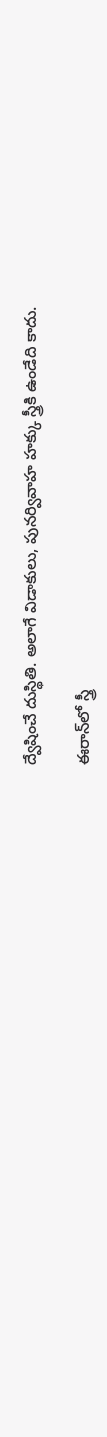ద్వేషించే దుస్థితి. అలాగే విడాకులు, పునర్వివాహ హక్కు స్త్రీకి ఉండేది కాదు.

ఈరాన్‌లో స్త్రీ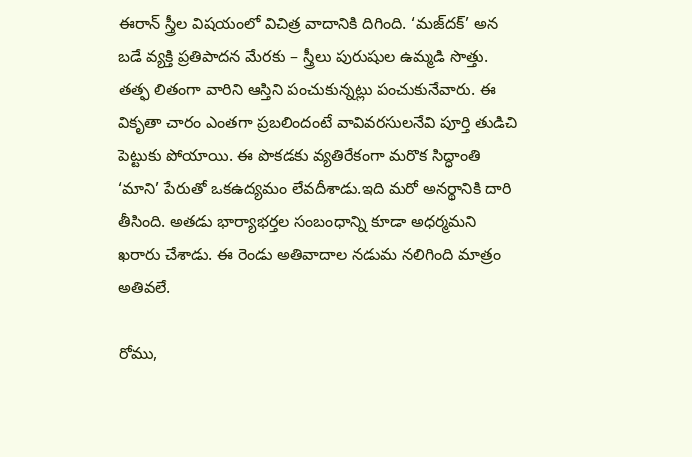ఈరాన్‌ స్త్రీల విషయంలో విచిత్ర వాదానికి దిగింది. ‘మజ్‌దక్‌’ అన బడే వ్యక్తి ప్రతిపాదన మేరకు – స్త్రీలు పురుషుల ఉమ్మడి సొత్తు. తత్ఫ లితంగా వారిని ఆస్తిని పంచుకున్నట్లు పంచుకునేవారు. ఈ వికృతా చారం ఎంతగా ప్రబలిందంటే వావివరసులనేవి పూర్తి తుడిచి పెట్టుకు పోయాయి. ఈ పొకడకు వ్యతిరేకంగా మరొక సిద్ధాంతి ‘మాని’ పేరుతో ఒకఉద్యమం లేవదీశాడు.ఇది మరో అనర్థానికి దారి తీసింది. అతడు భార్యాభర్తల సంబంధాన్ని కూడా అధర్మమని ఖరారు చేశాడు. ఈ రెండు అతివాదాల నడుమ నలిగింది మాత్రం అతివలే.

రోము,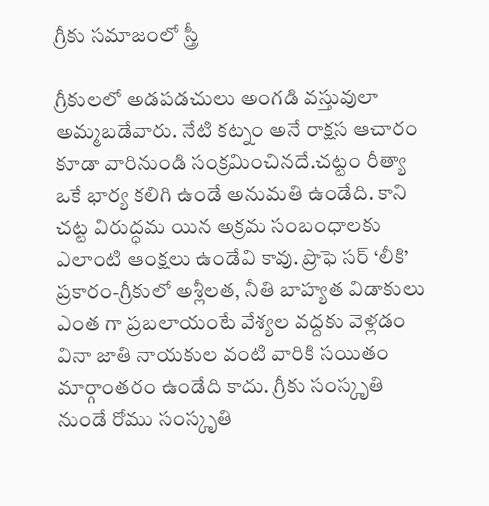గ్రీకు సమాజంలో స్త్రీ

గ్రీకులలో అడపడచులు అంగడి వస్తువులా అమ్మబడేవారు. నేటి కట్నం అనే రాక్షస ఆచారం కూడా వారినుండి సంక్రమించినదే.చట్టం రీత్యా ఒకే భార్య కలిగి ఉండే అనుమతి ఉండేది. కాని చట్ట విరుద్ధమ యిన అక్రమ సంబంధాలకు ఎలాంటి ఆంక్షలు ఉండేవి కావు. ప్రొఫె సర్‌ ‘లీకి’ ప్రకారం-గ్రీకులో అశ్లీలత, నీతి బాహ్యత విడాకులు ఎంత గా ప్రబలాయంటే వేశ్యల వద్దకు వెళ్లడం వినా జాతి నాయకుల వంటి వారికి సయితం మార్గాంతరం ఉండేది కాదు. గ్రీకు సంస్కృతి నుండే రోము సంస్కృతి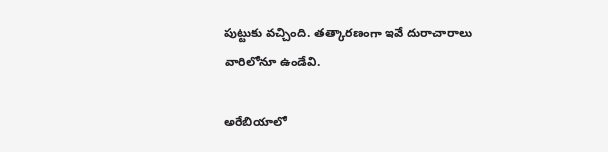పుట్టుకు వచ్చింది. తత్కారణంగా ఇవే దురాచారాలు వారిలోనూ ఉండేవి.

అరేబియాలో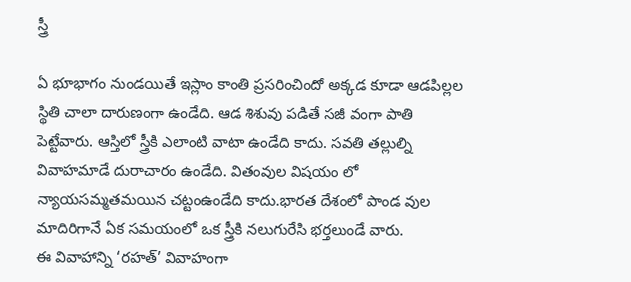స్త్రీ

ఏ భూభాగం నుండయితే ఇస్లాం కాంతి ప్రసరించిందో అక్కడ కూడా ఆడపిల్లల స్థితి చాలా దారుణంగా ఉండేది. ఆడ శిశువు పడితే సజీ వంగా పాతి పెట్టేవారు. ఆస్తిలో స్త్రీకి ఎలాంటి వాటా ఉండేది కాదు. సవతి తల్లుల్ని వివాహమాడే దురాచారం ఉండేది. వితంవుల విషయం లో న్యాయసమ్మతమయిన చట్టంఉండేది కాదు.భారత దేశంలో పాండ వుల మాదిరిగానే ఏక సమయంలో ఒక స్త్రీకి నలుగురేసి భర్తలుండే వారు.
ఈ వివాహాన్ని ‘రహత్‌’ వివాహంగా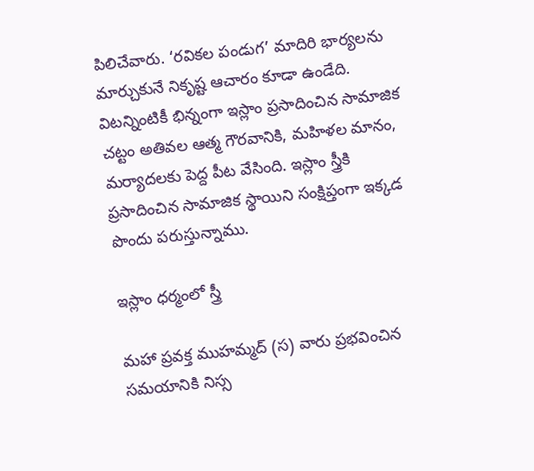పిలిచేవారు. ‘రవికల పండుగ’ మాదిరి భార్యలను మార్చుకునే నికృష్ట ఆచారం కూడా ఉండేది.
విటన్నింటికీ భిన్నంగా ఇస్లాం ప్రసాదించిన సామాజిక చట్టం అతివల ఆత్మ గౌరవానికి, మహిళల మానం, మర్యాదలకు పెద్ద పీట వేసింది. ఇస్లాం స్త్రీకి ప్రసాదించిన సామాజిక స్థాయిని సంక్షిప్తంగా ఇక్కడ పొందు పరుస్తున్నాము.

ఇస్లాం ధర్మంలో స్త్రీ

మహా ప్రవక్త ముహమ్మద్‌ (స) వారు ప్రభవించిన సమయానికి నిస్స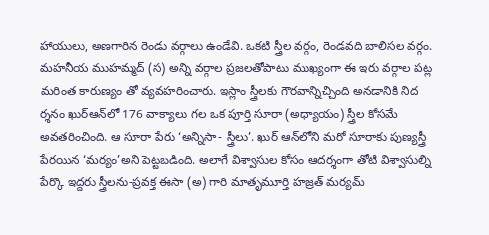హాయులు, అణగారిన రెండు వర్గాలు ఉండేవి. ఒకటి స్త్రీల వర్గం, రెండవది బాలిసల వర్గం. మహనీయ ముహమ్మద్‌ (స) అన్ని వర్గాల ప్రజలతోపాటు ముఖ్యంగా ఈ ఇరు వర్గాల పట్ల మరింత కారుణ్యం తో వ్యవహరించారు. ఇస్లాం స్త్రీలకు గౌరవాన్నిచ్చింది అనడానికి నిద ర్శనం ఖుర్‌ఆన్‌లో 176 వాక్యాలు గల ఒక పూర్తి సూరా (అధ్యాయం) స్త్రీల కోసమే అవతరించింది. ఆ సూరా పేరు ‘అన్నిసా- స్త్రీలు’. ఖుర్‌ ఆన్‌లోని మరో సూరాకు పుణ్యస్త్రీ పేరయిన ‘మర్యం’అని పెట్టబడింది. అలాగే విశ్వాసుల కోసం ఆదర్శంగా తోటి విశ్వాసుల్ని పేర్కొ ఇద్దరు స్త్రీలను-ప్రవక్త ఈసా (అ) గారి మాతృమూర్తి హజ్రత్‌ మర్యమ్‌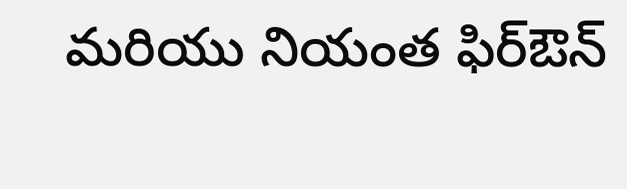మరియు నియంత ఫిర్‌ఔన్‌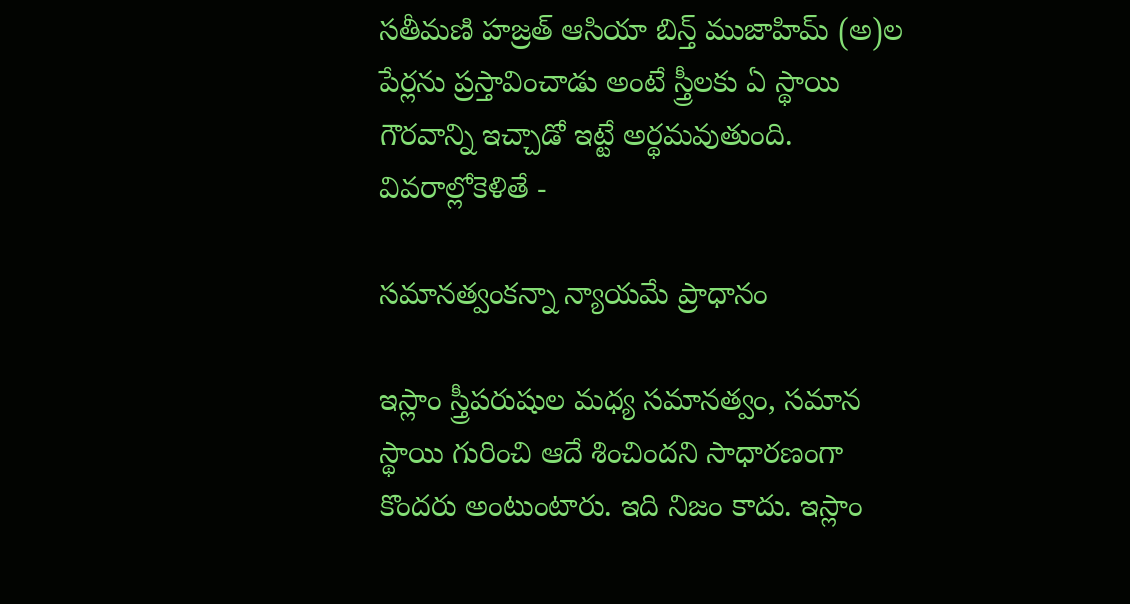సతీమణి హజ్రత్‌ ఆసియా బిన్త్‌ ముజాహిమ్‌ (అ)ల పేర్లను ప్రస్తావించాడు అంటే స్త్రీలకు ఏ స్థాయి గౌరవాన్ని ఇచ్చాడో ఇట్టే అర్థమవుతుంది. వివరాల్లోకెళితే -

సమానత్వంకన్నా న్యాయమే ప్రాధానం

ఇస్లాం స్త్రీపరుషుల మధ్య సమానత్వం, సమాన స్థాయి గురించి ఆదే శించిందని సాధారణంగా కొందరు అంటుంటారు. ఇది నిజం కాదు. ఇస్లాం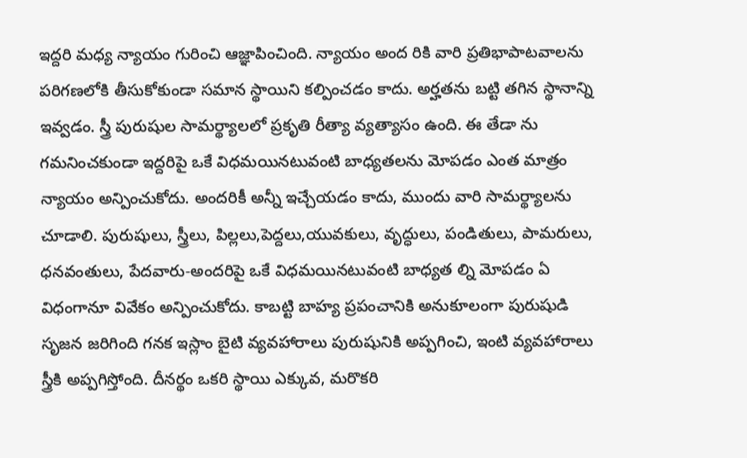ఇద్దరి మధ్య న్యాయం గురించి ఆజ్ఞాపించింది. న్యాయం అంద రికి వారి ప్రతిభాపాటవాలను పరిగణలోకి తీసుకోకుండా సమాన స్థాయిని కల్పించడం కాదు. అర్హతను బట్టి తగిన స్థానాన్ని ఇవ్వడం. స్త్రీ పురుషుల సామర్థ్యాలలో ప్రకృతి రీత్యా వ్యత్యాసం ఉంది. ఈ తేడా ను గమనించకుండా ఇద్దరిపై ఒకే విధమయినటువంటి బాధ్యతలను మోపడం ఎంత మాత్రం న్యాయం అన్పించుకోదు. అందరికీ అన్నీ ఇచ్చేయడం కాదు, ముందు వారి సామర్థ్యాలను చూడాలి. పురుషులు, స్త్రీలు, పిల్లలు,పెద్దలు,యువకులు, వృద్ధులు, పండితులు, పామరులు, ధనవంతులు, పేదవారు-అందరిపై ఒకే విధమయినటువంటి బాధ్యత ల్ని మోపడం ఏ విధంగానూ వివేకం అన్పించుకోదు. కాబట్టి బాహ్య ప్రపంచానికి అనుకూలంగా పురుషుడి సృజన జరిగింది గనక ఇస్లాం బైటి వ్యవహారాలు పురుషునికి అప్పగించి, ఇంటి వ్యవహారాలు స్త్రీకి అప్పగిస్తోంది. దీనర్థం ఒకరి స్థాయి ఎక్కువ, మరొకరి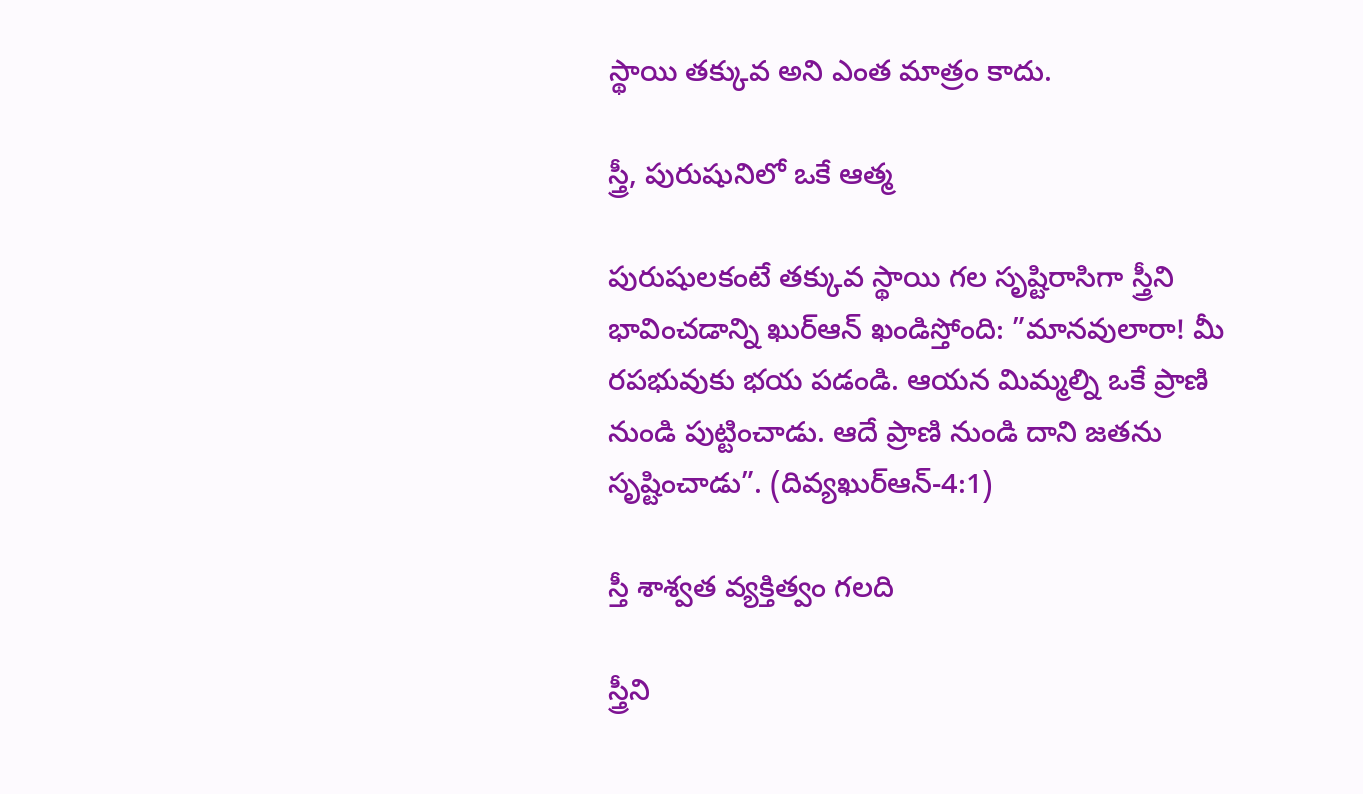స్థాయి తక్కువ అని ఎంత మాత్రం కాదు.

స్త్రీ, పురుషునిలో ఒకే ఆత్మ

పురుషులకంటే తక్కువ స్థాయి గల సృష్టిరాసిగా స్త్రీని భావించడాన్ని ఖుర్‌ఆన్‌ ఖండిస్తోంది: ”మానవులారా! మీ రపభువుకు భయ పడండి. ఆయన మిమ్మల్ని ఒకే ప్రాణి నుండి పుట్టించాడు. ఆదే ప్రాణి నుండి దాని జతను సృష్టించాడు”. (దివ్యఖుర్‌ఆన్‌-4:1)

స్తీ శాశ్వత వ్యక్తిత్వం గలది

స్త్రీని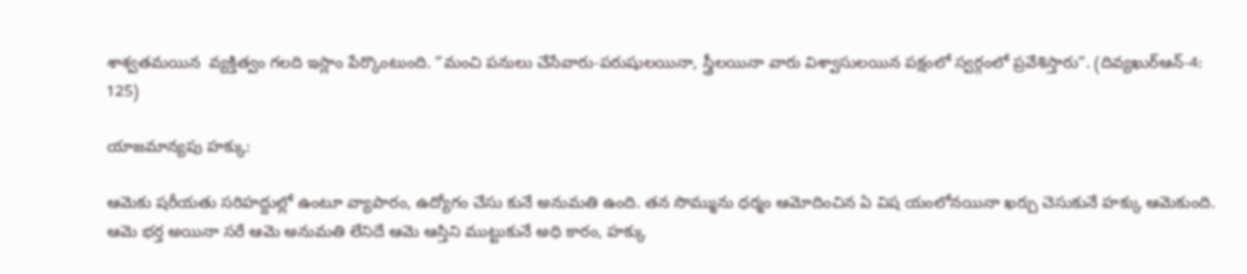శాశ్వతమయిన  వ్యక్తిత్వం గలది ఇస్లాం పేర్కొంటుంది. ”మంచి పనులు చేసేవారు-పరుషులయినా, స్త్రీలయినా వారు విశ్వాసులయిన పక్షంలో స్వర్గంలో ప్రవేశిస్తారు”. (దివ్యఖుర్‌ఆన్‌-4: 125)

యాజమాన్యపు హక్కు:

ఆమెకు షరీయతు సరిహద్దుల్లో ఉంటూ వ్యాపారం, ఉద్యోగం చేసు కునే అనుమతి ఉంది. తన సొమ్మును ధర్మం ఆమోదించిన ఏ విష యంలోనయినా ఖర్చు చెసుకునే హక్కు ఆమెకుంది. ఆమె భర్త అయినా సరే ఆమె అనుమతి లేనిదే ఆమె ఆస్తిని ముట్టుకునే అధి కారం, హక్కు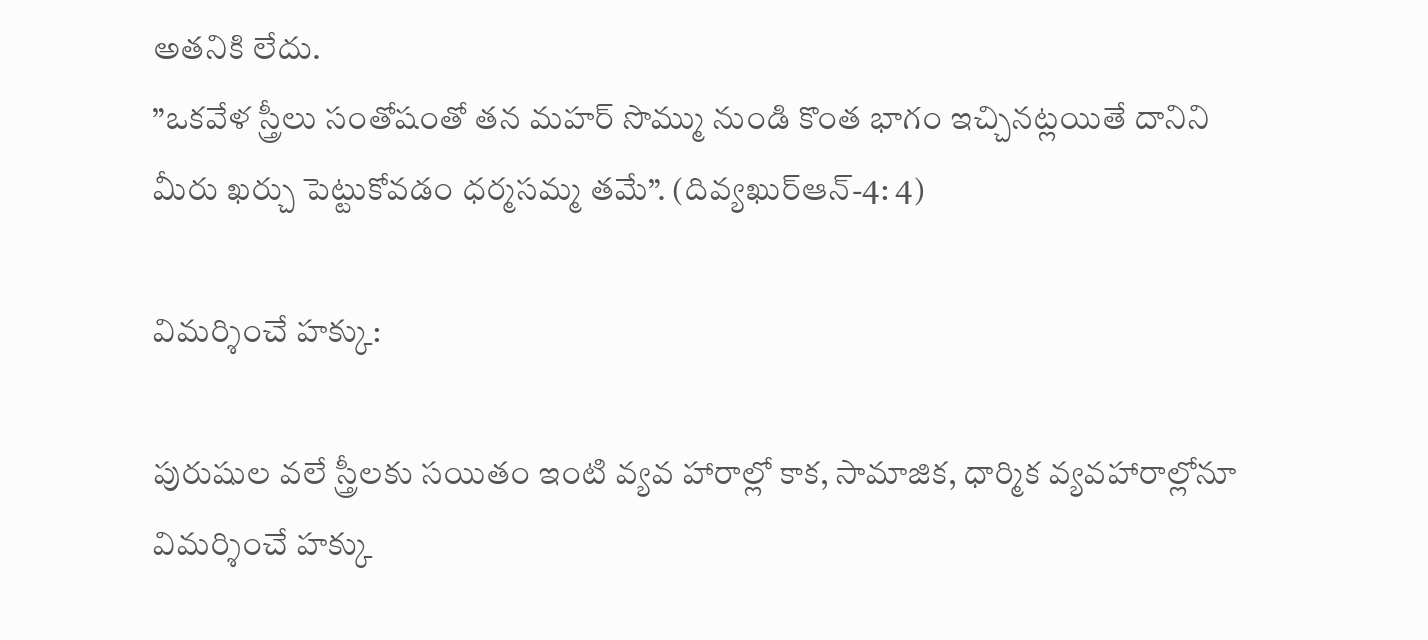అతనికి లేదు.
”ఒకవేళ స్త్రీలు సంతోషంతో తన మహర్‌ సొమ్ము నుండి కొంత భాగం ఇచ్చినట్లయితే దానిని మీరు ఖర్చు పెట్టుకోవడం ధర్మసమ్మ తమే”. (దివ్యఖుర్‌ఆన్‌-4: 4)

విమర్శించే హక్కు:

పురుషుల వలే స్త్రీలకు సయితం ఇంటి వ్యవ హారాల్లో కాక, సామాజిక, ధార్మిక వ్యవహారాల్లోనూ విమర్శించే హక్కు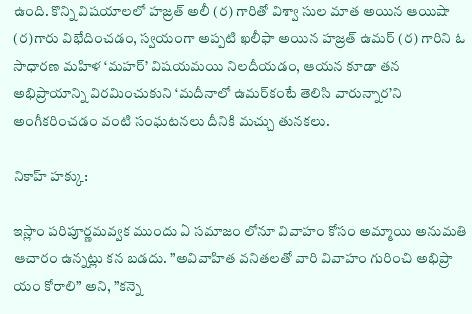ఉంది. కొన్ని విషయాలలో హజ్రత్‌ అలీ (ర) గారితో విశ్వా సుల మాత అయిన ఆయిషా (ర)గారు విభేదించడం, స్వయంగా అప్పటి ఖలీఫా అయిన హజ్రత్‌ ఉమర్‌ (ర) గారిని ఓ సాధారణ మహిళ ‘మహర్‌’ విషయమయి నిలదీయడం, ఆయన కూడా తన అభిప్రాయాన్ని విరమించుకుని ‘మదీనాలో ఉమర్‌కంటే తెలిసి వారున్నార’ని అంగీకరించడం వంటి సంఘటనలు దీనికి మచ్చు తునకలు.

నికాహ్‌ హక్కు:

ఇస్లాం పరిపూర్ణమవ్వక ముందు ఏ సమాజం లోనూ వివాహం కోసం అమ్మాయి అనుమతి ఆచారం ఉన్నట్లు కన బడదు. ”అవివాహిత వనితలతో వారి వివాహం గురించి అభిప్రా యం కోరాలి” అని, ”కన్నె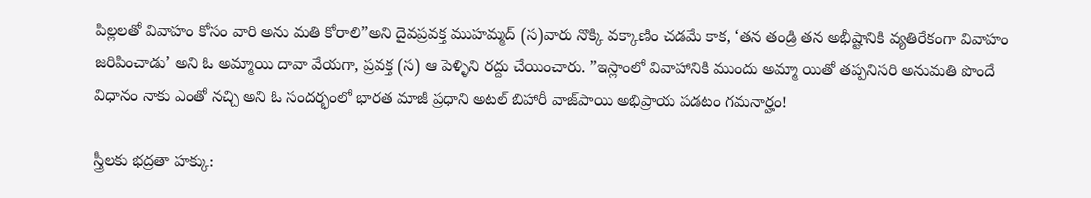పిల్లలతో వివాహం కోసం వారి అను మతి కోరాలి”అని దైవప్రవక్త ముహమ్మద్‌ (స)వారు నొక్కి వక్కాణిం చడమే కాక, ‘తన తండ్రి తన అభీష్టానికి వ్యతిరేకంగా వివాహం జరిపించాడు’ అని ఓ అమ్మాయి దావా వేయగా, ప్రవక్త (స) ఆ పెళ్ళిని రద్దు చేయించారు. ”ఇస్లాంలో వివాహానికి ముందు అమ్మా యితో తప్పనిసరి అనుమతి పొందే విధానం నాకు ఎంతో నచ్చి అని ఓ సందర్భంలో భారత మాజీ ప్రధాని అటల్‌ బిహారీ వాజ్‌పాయి అభిప్రాయ పడటం గమనార్హం!

స్త్రీలకు భద్రతా హక్కు: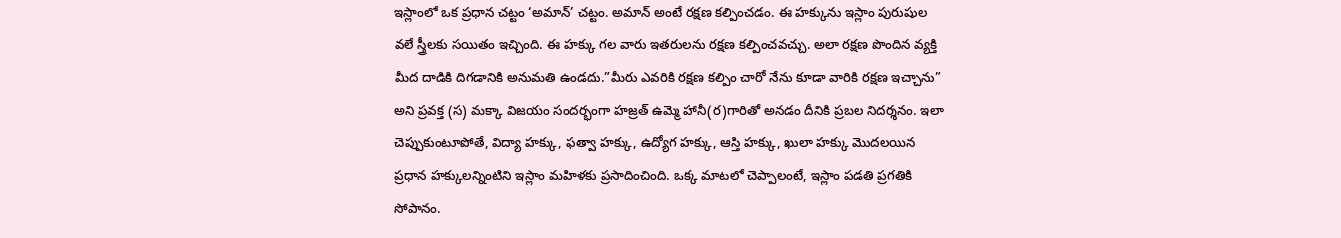ఇస్లాంలో ఒక ప్రధాన చట్టం ‘అమాన్‌’ చట్టం. అమాన్‌ అంటే రక్షణ కల్పించడం. ఈ హక్కును ఇస్లాం పురుషుల వలే స్త్రీలకు సయితం ఇచ్చింది. ఈ హక్కు గల వారు ఇతరులను రక్షణ కల్పించవచ్చు. అలా రక్షణ పొందిన వ్యక్తి మీద దాడికి దిగడానికి అనుమతి ఉండదు.”మీరు ఎవరికి రక్షణ కల్పిం చారో నేను కూడా వారికి రక్షణ ఇచ్చాను” అని ప్రవక్త (స) మక్కా విజయం సందర్భంగా హజ్రత్‌ ఉమ్మె హానీ(ర)గారితో అనడం దీనికి ప్రబల నిదర్శనం. ఇలా చెప్పుకుంటూపోతే, విద్యా హక్కు, ఫత్వా హక్కు, ఉద్యోగ హక్కు, ఆస్తి హక్కు, ఖులా హక్కు మొదలయిన ప్రధాన హక్కులన్నింటిని ఇస్లాం మహిళకు ప్రసాదించింది. ఒక్క మాటలో చెప్పాలంటే, ఇస్లాం పడతి ప్రగతికి సోపానం.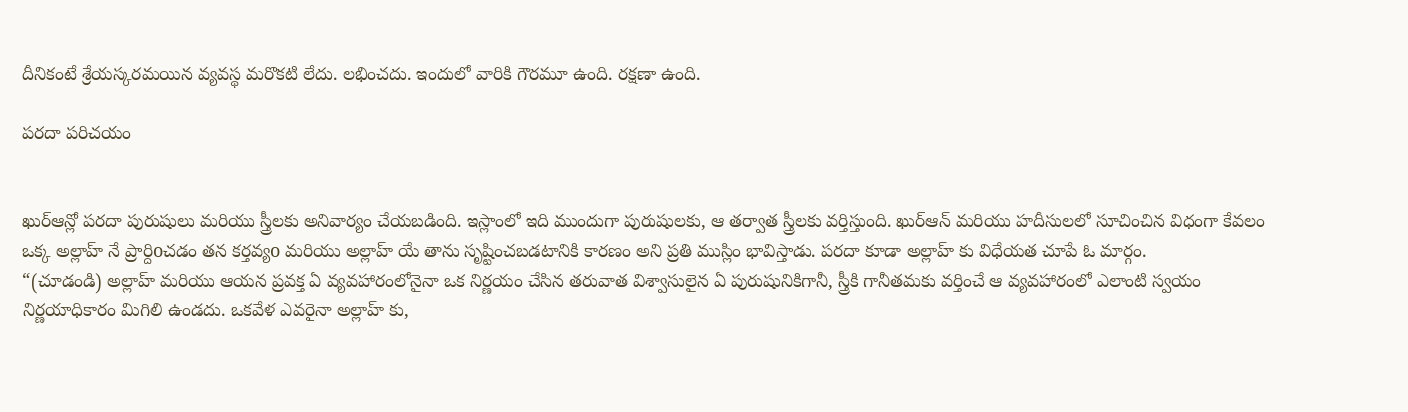దీనికంటే శ్రేయస్కరమయిన వ్యవస్థ మరొకటి లేదు. లభించదు. ఇందులో వారికి గౌరమూ ఉంది. రక్షణా ఉంది.

పరదా పరిచయం


ఖుర్ఆన్లో పరదా పురుషులు మరియు స్త్రీలకు అనివార్యం చేయబడింది. ఇస్లాంలో ఇది ముందుగా పురుషులకు, ఆ తర్వాత స్త్రీలకు వర్తిస్తుంది. ఖుర్ఆన్ మరియు హదీసులలో సూచించిన విధంగా కేవలం ఒక్క అల్లాహ్ నే ప్రార్దిoచడం తన కర్తవ్యo మరియు అల్లాహ్ యే తాను సృష్టించబడటానికి కారణం అని ప్రతి ముస్లిం భావిస్తాడు. పరదా కూడా అల్లాహ్ కు విధేయత చూపే ఓ మార్గం.
“(చూడండి) అల్లాహ్ మరియు ఆయన ప్రవక్త ఏ వ్యవహారంలోనైనా ఒక నిర్ణయం చేసిన తరువాత విశ్వాసులైన ఏ పురుషునికిగానీ, స్త్రీకి గానీతమకు వర్తించే ఆ వ్యవహారంలో ఎలాంటి స్వయం నిర్ణయాధికారం మిగిలి ఉండదు. ఒకవేళ ఎవరైనా అల్లాహ్ కు,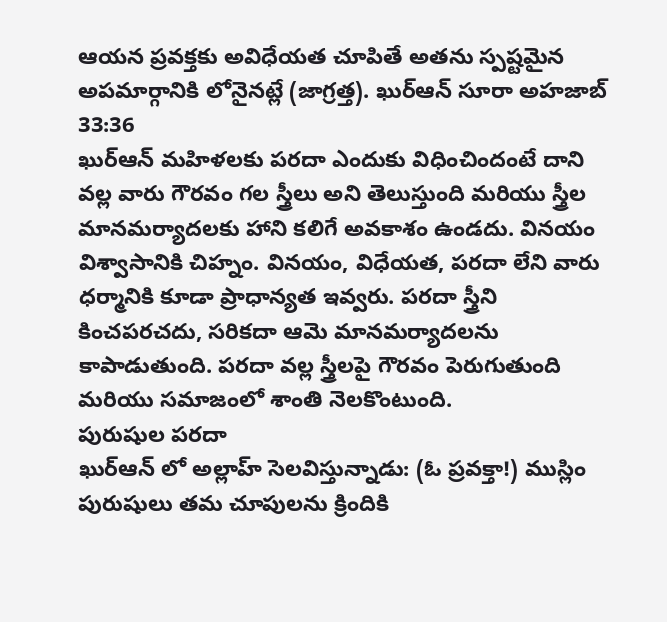ఆయన ప్రవక్తకు అవిధేయత చూపితే అతను స్పష్టమైన అపమార్గానికి లోనైనట్లే (జాగ్రత్త). ఖుర్ఆన్ సూరా అహజాబ్ 33:36
ఖుర్ఆన్ మహిళలకు పరదా ఎందుకు విధించిందంటే దాని వల్ల వారు గౌరవం గల స్త్రీలు అని తెలుస్తుంది మరియు స్త్రీల మానమర్యాదలకు హాని కలిగే అవకాశం ఉండదు. వినయం విశ్వాసానికి చిహ్నం. వినయం, విధేయత, పరదా లేని వారు ధర్మానికి కూడా ప్రాధాన్యత ఇవ్వరు. పరదా స్త్రీని కించపరచదు, సరికదా ఆమె మానమర్యాదలను కాపాడుతుంది. పరదా వల్ల స్త్రీలపై గౌరవం పెరుగుతుంది మరియు సమాజంలో శాంతి నెలకొంటుంది.
పురుషుల పరదా
ఖుర్ఆన్ లో అల్లాహ్ సెలవిస్తున్నాడు: (ఓ ప్రవక్తా!) ముస్లిం పురుషులు తమ చూపులను క్రిందికి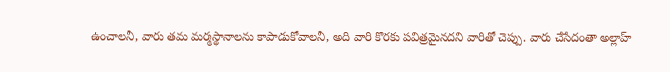ఉంచాలనీ, వారు తమ మర్మస్థానాలను కాపాడుకోవాలనీ, అది వారి కొరకు పవిత్రమైనదని వారితో చెప్పు. వారు చేసేదంతా అల్లాహ్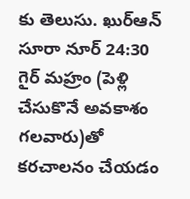కు తెలుసు. ఖుర్ఆన్ సూరా నూర్ 24:30
గైర్ మహ్రం (పెళ్లి చేసుకొనే అవకాశం గలవారు)తో కరచాలనం చేయడం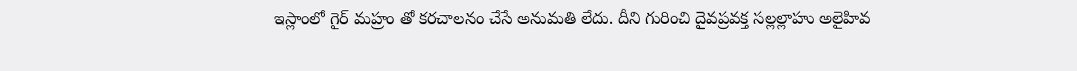ఇస్లాంలో గైర్ మహ్రం తో కరచాలనం చేసే అనుమతి లేదు. దీని గురించి దైవప్రవక్త సల్లల్లాహు అలైహివ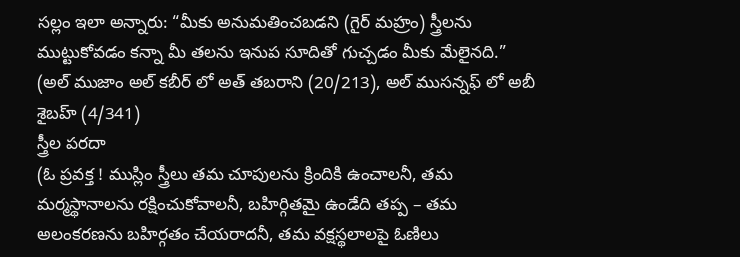సల్లం ఇలా అన్నారు: “మీకు అనుమతించబడని (గైర్ మహ్రం) స్త్రీలను ముట్టుకోవడం కన్నా మీ తలను ఇనుప సూదితో గుచ్చడం మీకు మేలైనది.” (అల్ ముజాం అల్ కబీర్ లో అత్ తబరాని (20/213), అల్ ముసన్నఫ్ లో అబీ శైబహ్ (4/341)
స్త్రీల పరదా
(ఓ ప్రవక్త ! ముస్లిం స్త్రీలు తమ చూపులను క్రిందికి ఉంచాలనీ, తమ మర్మస్థానాలను రక్షించుకోవాలనీ, బహిర్గితమై ఉండేది తప్ప – తమ అలంకరణను బహిర్గతం చేయరాదనీ, తమ వక్షస్థలాలపై ఓణిలు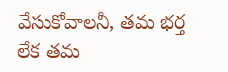వేసుకోవాలనీ, తమ భర్త లేక తమ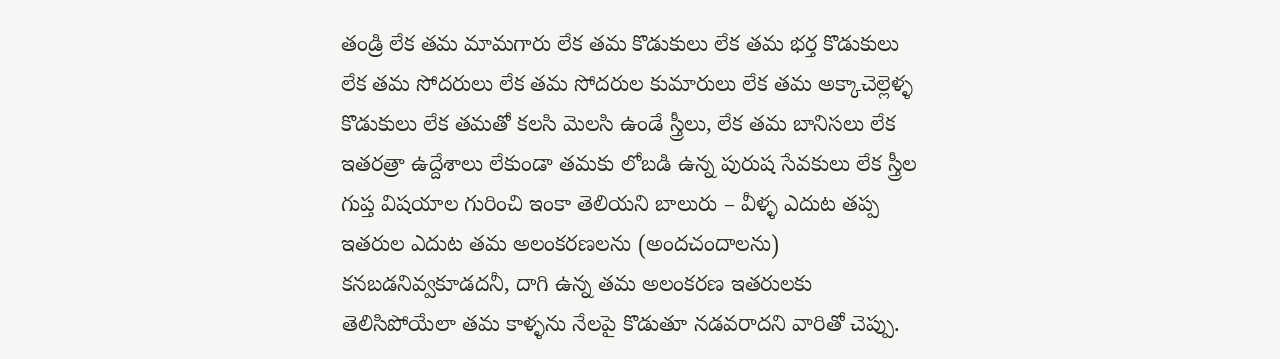తండ్రి లేక తమ మామగారు లేక తమ కొడుకులు లేక తమ భర్త కొడుకులు లేక తమ సోదరులు లేక తమ సోదరుల కుమారులు లేక తమ అక్కాచెల్లెళ్ళ కొడుకులు లేక తమతో కలసి మెలసి ఉండే స్త్రీలు, లేక తమ బానిసలు లేక ఇతరత్రా ఉద్దేశాలు లేకుండా తమకు లోబడి ఉన్న పురుష సేవకులు లేక స్త్రీల గుప్త విషయాల గురించి ఇంకా తెలియని బాలురు – వీళ్ళ ఎదుట తప్ప ఇతరుల ఎదుట తమ అలంకరణలను (అందచందాలను) కనబడనివ్వకూడదనీ, దాగి ఉన్న తమ అలంకరణ ఇతరులకు తెలిసిపోయేలా తమ కాళ్ళను నేలపై కొడుతూ నడవరాదని వారితో చెప్పు.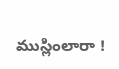ముస్లింలారా !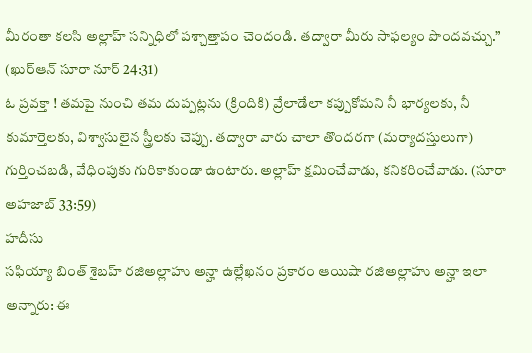మీరంతా కలసి అల్లాహ్ సన్నిధిలో పశ్చాత్తాపం చెందండి. తద్వారా మీరు సాఫల్యం పొందవచ్చు.” (ఖుర్ఆన్ సూరా నూర్ 24:31)
ఓ ప్రవక్తా ! తమపై నుంచి తమ దుప్పట్లను (క్రిందికి) వ్రేలాడేలా కప్పుకోమని నీ భార్యలకు, నీ కుమార్తెలకు, విశ్వాసులైన స్త్రీలకు చెప్పు. తద్వారా వారు చాలా తొందరగా (మర్యాదస్తులుగా) గుర్తించబడి, వేధింపుకు గురికాకుండా ఉంటారు. అల్లాహ్ క్షమించేవాడు, కనికరించేవాడు. (సూరా అహజాబ్ 33:59)
హదీసు
సఫియ్యా బింత్ శైబహ్ రజిఅల్లాహు అన్హా ఉల్లేఖనం ప్రకారం ఆయిషా రజిఅల్లాహు అన్హా ఇలా అన్నారు: ఈ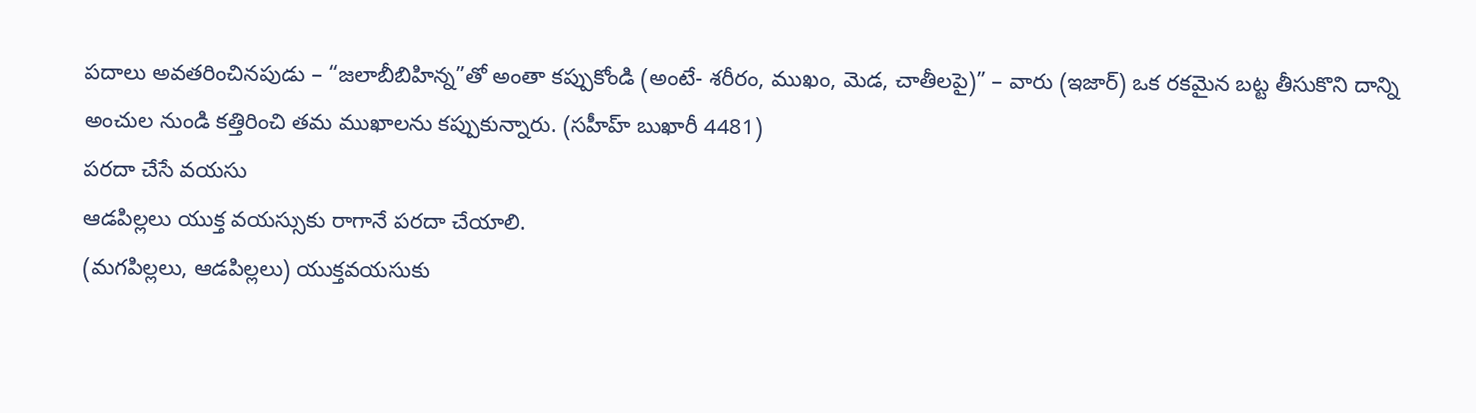పదాలు అవతరించినపుడు – “జలాబీబిహిన్న”తో అంతా కప్పుకోండి (అంటే- శరీరం, ముఖం, మెడ, చాతీలపై)” – వారు (ఇజార్) ఒక రకమైన బట్ట తీసుకొని దాన్ని అంచుల నుండి కత్తిరించి తమ ముఖాలను కప్పుకున్నారు. (సహీహ్ బుఖారీ 4481)
పరదా చేసే వయసు
ఆడపిల్లలు యుక్త వయస్సుకు రాగానే పరదా చేయాలి.
(మగపిల్లలు, ఆడపిల్లలు) యుక్తవయసుకు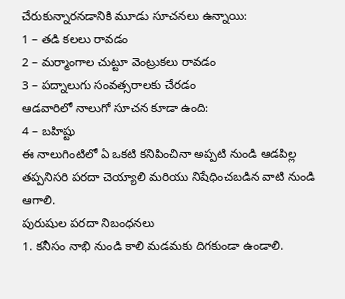చేరుకున్నారనడానికి మూడు సూచనలు ఉన్నాయి:
1 – తడి కలలు రావడం
2 – మర్మాంగాల చుట్టూ వెంట్రుకలు రావడం
3 – పద్నాలుగు సంవత్సరాలకు చేరడం
ఆడవారిలో నాలుగో సూచన కూడా ఉంది:
4 – బహిష్టు
ఈ నాలుగింటిలో ఏ ఒకటి కనిపించినా అప్పటి నుండి ఆడపిల్ల తప్పనిసరి పరదా చెయ్యాలి మరియు నిషేధించబడిన వాటి నుండి ఆగాలి.
పురుషుల పరదా నిబంధనలు
1. కనీసం నాభి నుండి కాలి మడమకు దిగకుండా ఉండాలి.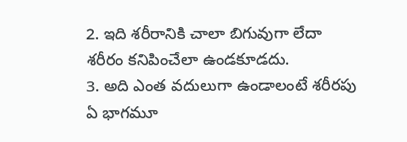2. ఇది శరీరానికి చాలా బిగువుగా లేదా శరీరం కనిపించేలా ఉండకూడదు.
3. అది ఎంత వదులుగా ఉండాలంటే శరీరపు ఏ భాగమూ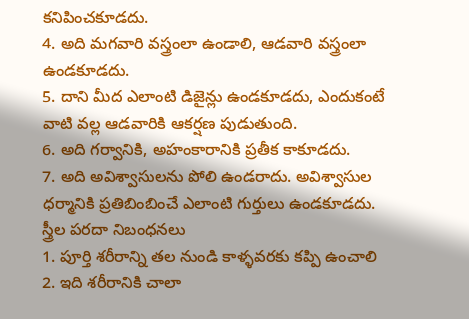కనిపించకూడదు.
4. అది మగవారి వస్త్రంలా ఉండాలి, ఆడవారి వస్త్రంలా ఉండకూడదు.
5. దాని మీద ఎలాంటి డిజైన్లు ఉండకూడదు, ఎందుకంటే వాటి వల్ల ఆడవారికి ఆకర్షణ పుడుతుంది.
6. అది గర్వానికి, అహంకారానికి ప్రతీక కాకూడదు.
7. అది అవిశ్వాసులను పోలి ఉండరాదు. అవిశ్వాసుల ధర్మానికి ప్రతిబింబించే ఎలాంటి గుర్తులు ఉండకూడదు.
స్త్రీల పరదా నిబంధనలు
1. పూర్తి శరీరాన్ని తల నుండి కాళ్ళవరకు కప్పి ఉంచాలి
2. ఇది శరీరానికి చాలా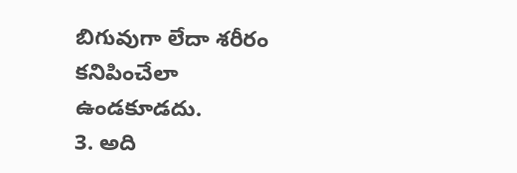బిగువుగా లేదా శరీరం కనిపించేలా ఉండకూడదు.
3. అది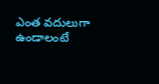ఎంత వదులుగా ఉండాలంటే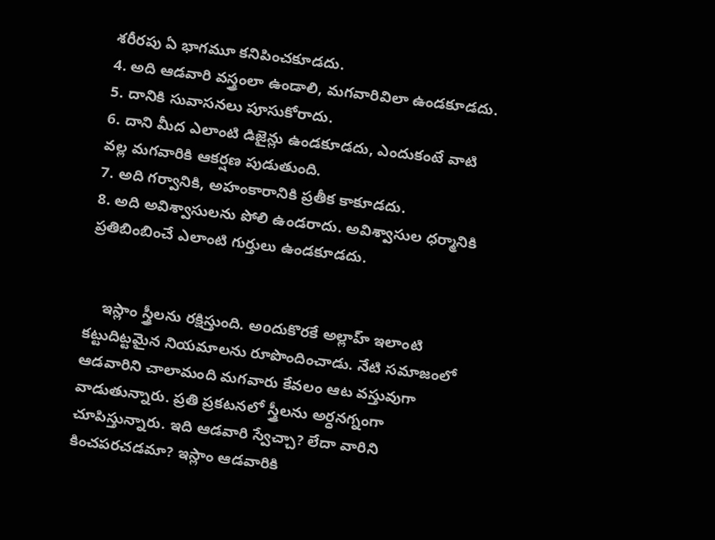శరీరపు ఏ భాగమూ కనిపించకూడదు.
4. అది ఆడవారి వస్త్రంలా ఉండాలి, మగవారివిలా ఉండకూడదు.
5. దానికి సువాసనలు పూసుకోరాదు.
6. దాని మీద ఎలాంటి డిజైన్లు ఉండకూడదు, ఎందుకంటే వాటి వల్ల మగవారికి ఆకర్షణ పుడుతుంది.
7. అది గర్వానికి, అహంకారానికి ప్రతీక కాకూడదు.
8. అది అవిశ్వాసులను పోలి ఉండరాదు. అవిశ్వాసుల ధర్మానికి ప్రతిబింబించే ఎలాంటి గుర్తులు ఉండకూడదు.


    ఇస్లాం స్త్రీలను రక్షిస్తుంది. అoదుకొరకే అల్లాహ్ ఇలాంటి కట్టుదిట్టమైన నియమాలను రూపొందించాడు. నేటి సమాజంలో ఆడవారిని చాలామంది మగవారు కేవలం ఆట వస్తువుగా వాడుతున్నారు. ప్రతి ప్రకటనలో స్త్రీలను అర్ధనగ్నంగా చూపిస్తున్నారు. ఇది ఆడవారి స్వేచ్చా? లేదా వారిని కించపరచడమా? ఇస్లాం ఆడవారికి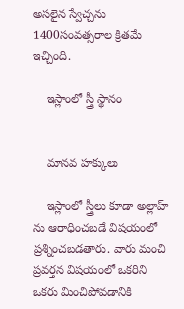అసలైన స్వేచ్చను 1400సంవత్సరాల క్రితమే ఇచ్చింది.

    ఇస్లాంలో స్త్రీ స్థానం


    మానవ హక్కులు

    ఇస్లాంలో స్త్రీలు కూడా అల్లాహ్ ను ఆరాధించబడే విషయంలో ప్రశ్నించబడతారు. వారు మంచి ప్రవర్తన విషయంలో ఒకరిని ఒకరు మించిపోవడానికి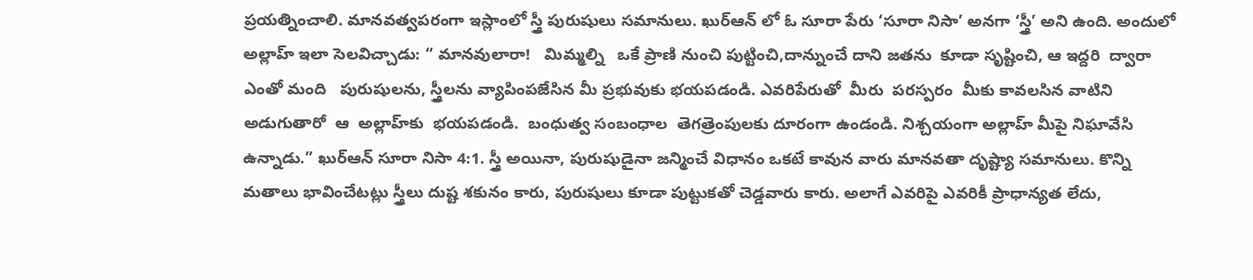ప్రయత్నించాలి. మానవత్వపరంగా ఇస్లాంలో స్త్రీ పురుషులు సమానులు. ఖుర్ఆన్ లో ఓ సూరా పేరు ‘సూరా నిసా’ అనగా ‘స్త్రీ’ అని ఉంది. అందులో అల్లాహ్ ఇలా సెలవిచ్చాడు: “ మానవులారా!   మిమ్మల్ని   ఒకే ప్రాణి నుంచి పుట్టించి,దాన్నుంచే దాని జతను  కూడా సృష్టించి, ఆ ఇద్దరి  ద్వారా ఎంతో మంది   పురుషులను, స్త్రీలను వ్యాపింపజేసిన మీ ప్రభువుకు భయపడండి. ఎవరిపేరుతో  మీరు  పరస్పరం  మీకు కావలసిన వాటిని  అడుగుతారో  ఆ  అల్లాహ్‌కు  భయపడండి.  బంధుత్వ సంబంధాల  తెగత్రెంపులకు దూరంగా ఉండండి. నిశ్చయంగా అల్లాహ్‌ మీపై నిఘావేసి ఉన్నాడు.” ఖుర్ఆన్ సూరా నిసా 4:1. స్త్రీ అయినా, పురుషుడైనా జన్మించే విధానం ఒకటే కావున వారు మానవతా దృష్ట్యా సమానులు. కొన్ని మతాలు భావించేటట్లు స్త్రీలు దుష్ట శకునం కారు, పురుషులు కూడా పుట్టుకతో చెడ్డవారు కారు. అలాగే ఎవరిపై ఎవరికీ ప్రాధాన్యత లేదు,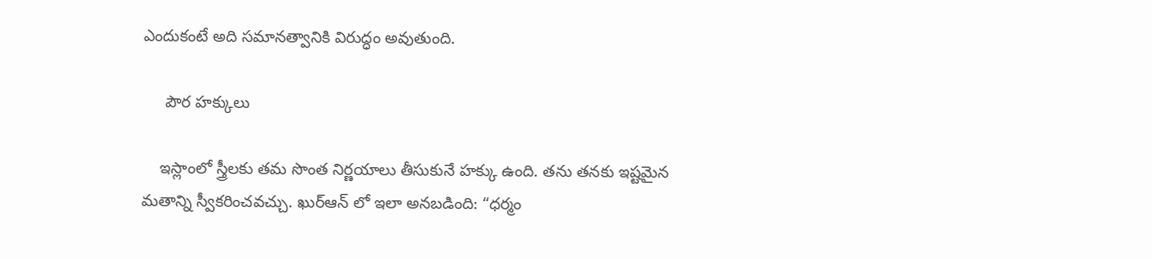ఎందుకంటే అది సమానత్వానికి విరుద్ధం అవుతుంది.

     పౌర హక్కులు

    ఇస్లాంలో స్త్రీలకు తమ సొంత నిర్ణయాలు తీసుకునే హక్కు ఉంది. తను తనకు ఇష్టమైన మతాన్ని స్వీకరించవచ్చు. ఖుర్ఆన్ లో ఇలా అనబడింది: “ధర్మం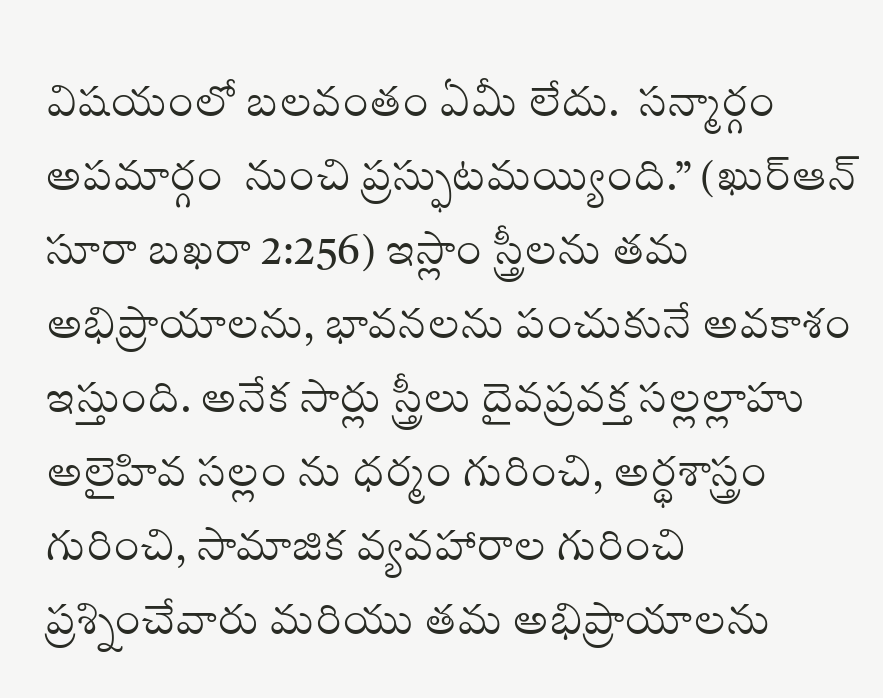విషయంలో బలవంతం ఏమీ లేదు.  సన్మార్గం అపమార్గం  నుంచి ప్రస్ఫుటమయ్యింది.” (ఖుర్ఆన్ సూరా బఖరా 2:256) ఇస్లాం స్త్రీలను తమ అభిప్రాయాలను, భావనలను పంచుకునే అవకాశం ఇస్తుంది. అనేక సార్లు స్త్రీలు దైవప్రవక్త సల్లల్లాహు అలైహివ సల్లం ను ధర్మం గురించి, అర్థశాస్త్రం గురించి, సామాజిక వ్యవహారాల గురించి ప్రశ్నించేవారు మరియు తమ అభిప్రాయాలను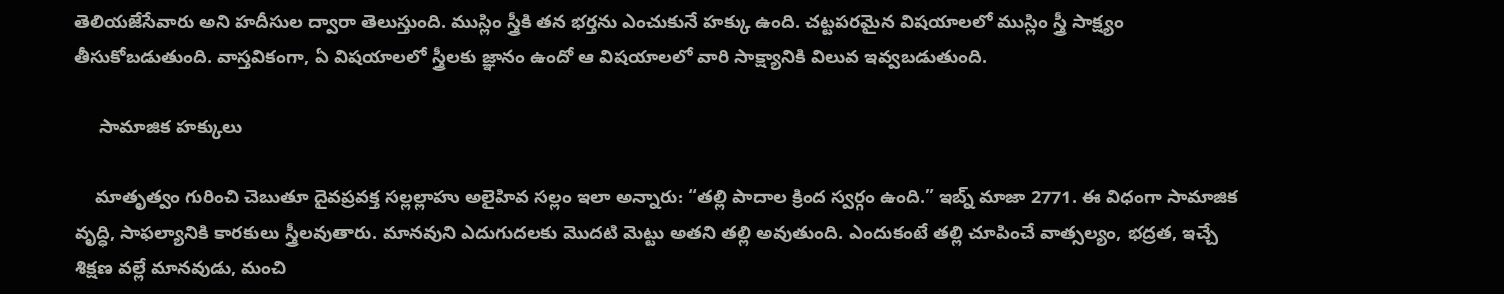తెలియజేసేవారు అని హదీసుల ద్వారా తెలుస్తుంది. ముస్లిం స్త్రీకి తన భర్తను ఎంచుకునే హక్కు ఉంది. చట్టపరమైన విషయాలలో ముస్లిం స్త్రీ సాక్ష్యం తీసుకోబడుతుంది. వాస్తవికంగా, ఏ విషయాలలో స్త్రీలకు జ్ఞానం ఉందో ఆ విషయాలలో వారి సాక్ష్యానికి విలువ ఇవ్వబడుతుంది.

     సామాజిక హక్కులు

    మాతృత్వం గురించి చెబుతూ దైవప్రవక్త సల్లల్లాహు అలైహివ సల్లం ఇలా అన్నారు: “తల్లి పాదాల క్రింద స్వర్గం ఉంది.” ఇబ్న్ మాజా 2771. ఈ విధంగా సామాజిక వృద్ధి, సాఫల్యానికి కారకులు స్త్రీలవుతారు. మానవుని ఎదుగుదలకు మొదటి మెట్టు అతని తల్లి అవుతుంది. ఎందుకంటే తల్లి చూపించే వాత్సల్యం, భద్రత, ఇచ్చే శిక్షణ వల్లే మానవుడు, మంచి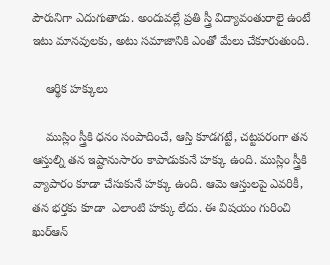పౌరునిగా ఎదుగుతాడు. అందువల్లే ప్రతి స్త్రీ విద్యావంతురాలై ఉంటే ఇటు మానవులకు, అటు సమాజానికి ఎంతో మేలు చేకూరుతుంది.

    ఆర్థిక హక్కులు

    ముస్లిం స్త్రీకి ధనం సంపాదించే, ఆస్తి కూడగట్టే, చట్టపరంగా తన ఆస్తుల్ని తన ఇష్టానుసారం కాపాడుకునే హక్కు ఉంది. ముస్లిం స్త్రీకి వ్యాపారం కూడా చేసుకునే హక్కు ఉంది. ఆమె ఆస్తులపై ఎవరికీ, తన భర్తకు కూడా  ఎలాంటి హక్కు లేదు. ఈ విషయం గురించి ఖుర్ఆన్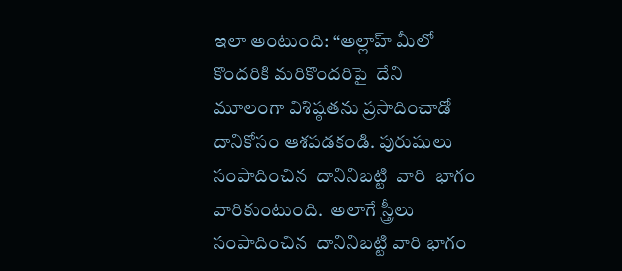ఇలా అంటుంది: “అల్లాహ్‌ మీలో కొందరికి మరికొందరిపై  దేని  మూలంగా విశిష్ఠతను ప్రసాదించాడో  దానికోసం ఆశపడకండి. పురుషులు  సంపాదించిన  దానినిబట్టి  వారి  భాగం వారికుంటుంది.  అలాగే స్త్రీలు  సంపాదించిన  దానినిబట్టి వారి భాగం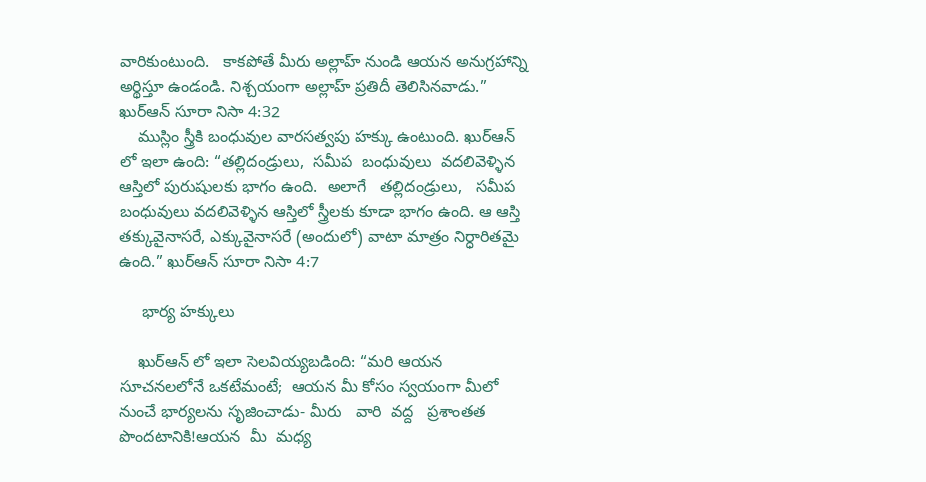వారికుంటుంది.   కాకపోతే మీరు అల్లాహ్‌ నుండి ఆయన అనుగ్రహాన్ని అర్థిస్తూ ఉండండి. నిశ్చయంగా అల్లాహ్‌ ప్రతిదీ తెలిసినవాడు.” ఖుర్ఆన్ సూరా నిసా 4:32
    ముస్లిం స్త్రీకి బంధువుల వారసత్వపు హక్కు ఉంటుంది. ఖుర్ఆన్ లో ఇలా ఉంది: “తల్లిదండ్రులు,  సమీప  బంధువులు  వదలివెళ్ళిన ఆస్తిలో పురుషులకు భాగం ఉంది.  అలాగే   తల్లిదండ్రులు,   సమీప బంధువులు వదలివెళ్ళిన ఆస్తిలో స్త్రీలకు కూడా భాగం ఉంది. ఆ ఆస్తి తక్కువైనాసరే, ఎక్కువైనాసరే (అందులో) వాటా మాత్రం నిర్ధారితమై ఉంది.” ఖుర్ఆన్ సూరా నిసా 4:7

     భార్య హక్కులు

    ఖుర్ఆన్ లో ఇలా సెలవియ్యబడింది: “మరి ఆయన సూచనలలోనే ఒకటేమంటే;  ఆయన మీ కోసం స్వయంగా మీలో నుంచే భార్యలను సృజించాడు- మీరు   వారి  వద్ద   ప్రశాంతత  పొందటానికి!ఆయన  మీ  మధ్య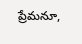ప్రేమనూ,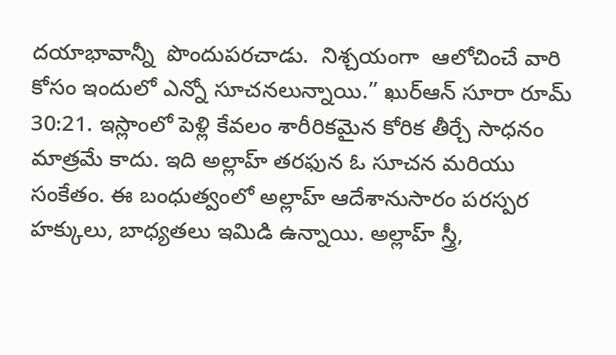దయాభావాన్నీ  పొందుపరచాడు.  నిశ్చయంగా  ఆలోచించే వారి కోసం ఇందులో ఎన్నో సూచనలున్నాయి.” ఖుర్ఆన్ సూరా రూమ్ 30:21. ఇస్లాంలో పెళ్లి కేవలం శారీరికమైన కోరిక తీర్చే సాధనం మాత్రమే కాదు. ఇది అల్లాహ్ తరఫున ఓ సూచన మరియు సంకేతం. ఈ బంధుత్వంలో అల్లాహ్ ఆదేశానుసారం పరస్పర హక్కులు, బాధ్యతలు ఇమిడి ఉన్నాయి. అల్లాహ్ స్త్రీ,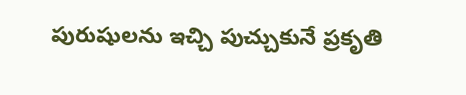పురుషులను ఇచ్చి పుచ్చుకునే ప్రకృతి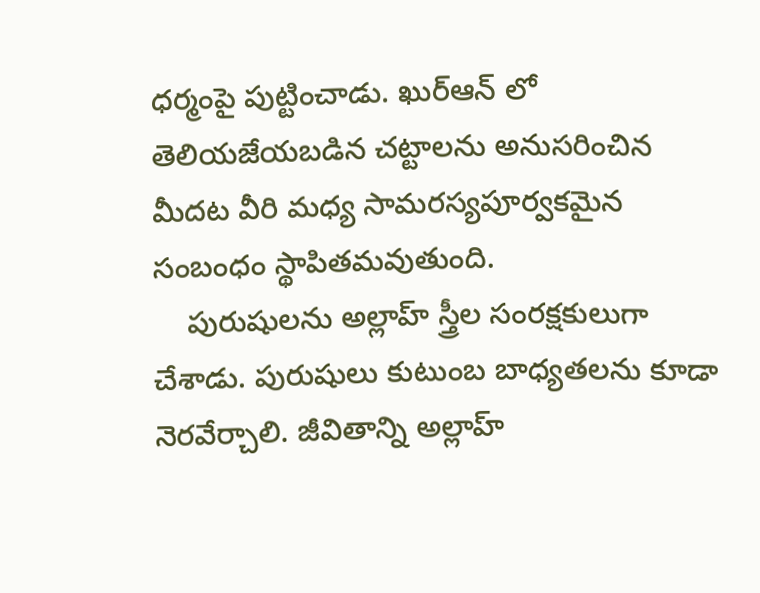ధర్మంపై పుట్టించాడు. ఖుర్ఆన్ లో తెలియజేయబడిన చట్టాలను అనుసరించిన మీదట వీరి మధ్య సామరస్యపూర్వకమైన సంబంధం స్థాపితమవుతుంది.
    పురుషులను అల్లాహ్ స్త్రీల సంరక్షకులుగా చేశాడు. పురుషులు కుటుంబ బాధ్యతలను కూడా నెరవేర్చాలి. జీవితాన్ని అల్లాహ్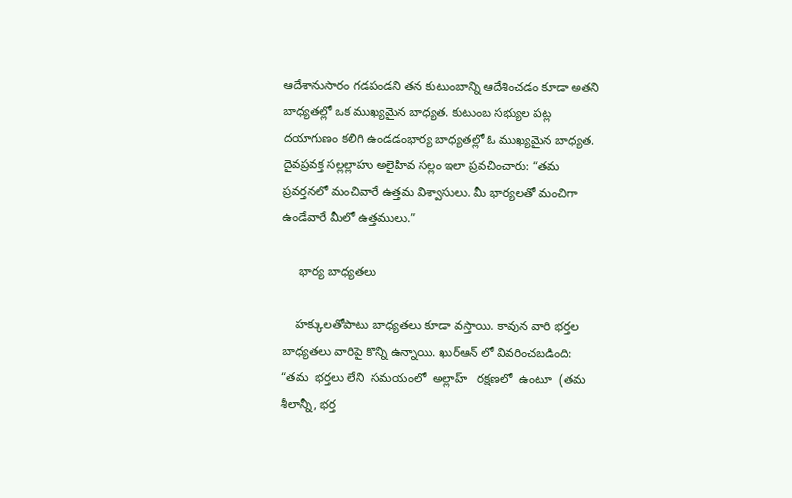ఆదేశానుసారం గడపండని తన కుటుంబాన్ని ఆదేశించడం కూడా అతని బాధ్యతల్లో ఒక ముఖ్యమైన బాధ్యత. కుటుంబ సభ్యుల పట్ల దయాగుణం కలిగి ఉండడంభార్య బాధ్యతల్లో ఓ ముఖ్యమైన బాధ్యత.  దైవప్రవక్త సల్లల్లాహు అలైహివ సల్లం ఇలా ప్రవచించారు: “తమ ప్రవర్తనలో మంచివారే ఉత్తమ విశ్వాసులు. మీ భార్యలతో మంచిగా ఉండేవారే మీలో ఉత్తములు.”

     భార్య బాధ్యతలు

    హక్కులతోపాటు బాధ్యతలు కూడా వస్తాయి. కావున వారి భర్తల బాధ్యతలు వారిపై కొన్ని ఉన్నాయి. ఖుర్ఆన్ లో వివరించబడింది: “తమ  భర్తలు లేని  సమయంలో  అల్లాహ్‌   రక్షణలో  ఉంటూ  (తమ  శీలాన్నీ, భర్త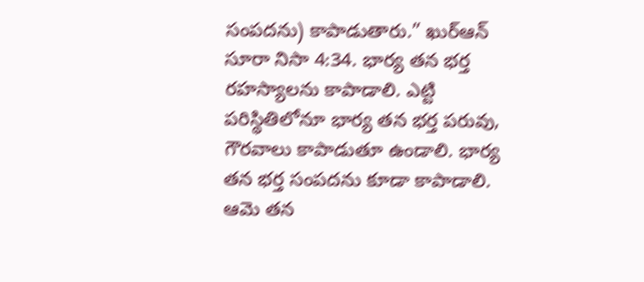సంపదను) కాపాడుతారు.” ఖుర్ఆన్ సూరా నిసా 4:34. భార్య తన భర్త రహస్యాలను కాపాడాలి. ఎట్టి పరిస్థితిలోనూ భార్య తన భర్త పరువు, గౌరవాలు కాపాడుతూ ఉండాలి. భార్య తన భర్త సంపదను కూడా కాపాడాలి. ఆమె తన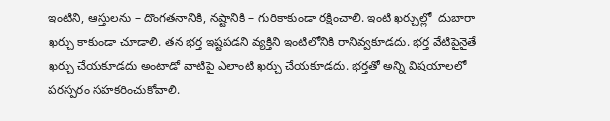ఇంటిని, ఆస్తులను – దొంగతనానికి, నష్టానికి – గురికాకుండా రక్షించాలి. ఇంటి ఖర్చుల్లో  దుబారా ఖర్చు కాకుండా చూడాలి. తన భర్త ఇష్టపడని వ్యక్తిని ఇంటిలోనికి రానివ్వకూడదు. భర్త వేటిపైనైతే ఖర్చు చేయకూడదు అంటాడో వాటిపై ఎలాంటి ఖర్చు చేయకూడదు. భర్తతో అన్ని విషయాలలో పరస్పరం సహకరించుకోవాలి.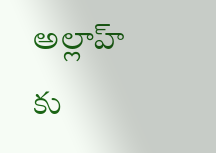అల్లాహ్ కు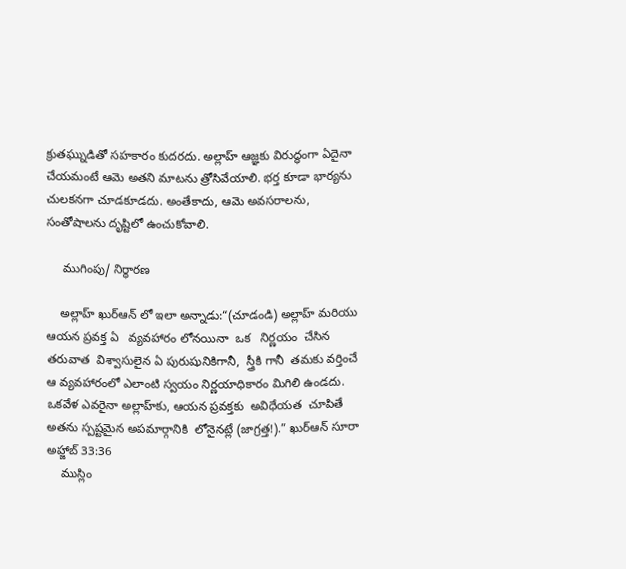క్రుతఘ్నుడితో సహకారం కుదరదు. అల్లాహ్ ఆజ్ఞకు విరుద్ధంగా ఏదైనా చేయమంటే ఆమె అతని మాటను త్రోసివేయాలి. భర్త కూడా భార్యను చులకనగా చూడకూడదు. అంతేకాదు, ఆమె అవసరాలను, సంతోషాలను దృష్టిలో ఉంచుకోవాలి.

     ముగింపు/ నిర్ధారణ

    అల్లాహ్ ఖుర్ఆన్ లో ఇలా అన్నాడు:“(చూడండి) అల్లాహ్‌ మరియు ఆయన ప్రవక్త ఏ   వ్యవహారం లోనయినా  ఒక   నిర్ణయం  చేసిన  తరువాత  విశ్వాసులైన ఏ పురుషునికిగానీ,  స్త్రీకి గానీ  తమకు వర్తించే ఆ వ్యవహారంలో ఎలాంటి స్వయం నిర్ణయాధికారం మిగిలి ఉండదు. ఒకవేళ ఎవరైనా అల్లాహ్‌కు, ఆయన ప్రవక్తకు  అవిధేయత  చూపితే  అతను స్పష్టమైన అపమార్గానికి  లోనైనట్లే (జాగ్రత్త!).” ఖుర్ఆన్ సూరా అహ్జాబ్ 33:36
    ముస్లిం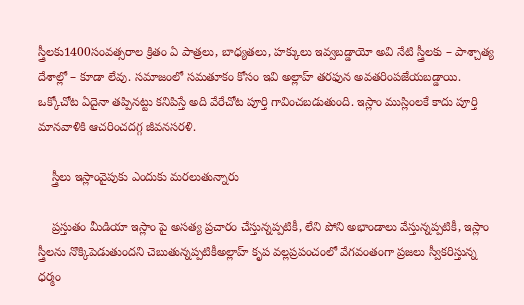స్త్రీలకు1400సంవత్సరాల క్రితం ఏ పాత్రలు, బాధ్యతలు, హక్కులు ఇవ్వబడ్డాయో అవి నేటి స్త్రీలకు – పాశ్చాత్య దేశాల్లో – కూడా లేవు. సమాజంలో సమతూకం కోసం ఇవి అల్లాహ్ తరఫున అవతరింపజేయబడ్డాయి. ఒక్కోచోట ఏదైనా తప్పినట్టు కనిపిస్తే అది వేరేచోట పూర్తి గావించబడుతుంది. ఇస్లాం ముస్లింలకే కాదు పూర్తి మానవాళికి ఆచరించదగ్గ జీవనసరళి.

    స్త్రీలు ఇస్లాంవైపుకు ఎందుకు మరలుతున్నారు

    ప్రస్తుతం మీడియా ఇస్లాం పై అసత్య ప్రచారం చేస్తున్నప్పటికీ, లేని పోని అభాండాలు వేస్తున్నప్పటికీ, ఇస్లాం స్త్రీలను నొక్కిపెడుతుందని చెబుతున్నప్పటికీఅల్లాహ్ కృప వల్లప్రపంచంలో వేగవంతంగా ప్రజలు స్వీకరిస్తున్న ధర్మం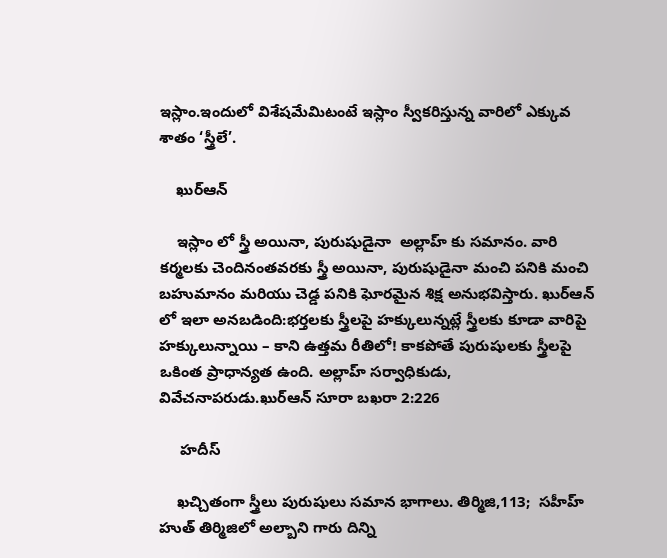ఇస్లాం.ఇందులో విశేషమేమిటంటే ఇస్లాం స్వీకరిస్తున్న వారిలో ఎక్కువ శాతం ‘స్త్రీలే’.

    ఖుర్ఆన్

    ఇస్లాం లో స్త్రీ అయినా, పురుషుడైనా  అల్లాహ్ కు సమానం. వారి కర్మలకు చెందినంతవరకు స్త్రీ అయినా, పురుషుడైనా మంచి పనికి మంచి బహుమానం మరియు చెడ్డ పనికి ఘోరమైన శిక్ష అనుభవిస్తారు. ఖుర్ఆన్ లో ఇలా అనబడింది:భర్తలకు స్త్రీలపై హక్కులున్నట్లే స్త్రీలకు కూడా వారిపై హక్కులున్నాయి – కాని ఉత్తమ రీతిలో! కాకపోతే పురుషులకు స్త్రీలపై  ఒకింత ప్రాధాన్యత ఉంది. అల్లాహ్‌ సర్వాధికుడు, వివేచనాపరుడు.ఖుర్ఆన్ సూరా బఖరా 2:226

     హదీస్

    ఖచ్చితంగా స్త్రీలు పురుషులు సమాన భాగాలు. తిర్మిజి,113;  సహీహ్ హుత్ తిర్మిజిలో అల్బాని గారు దిన్ని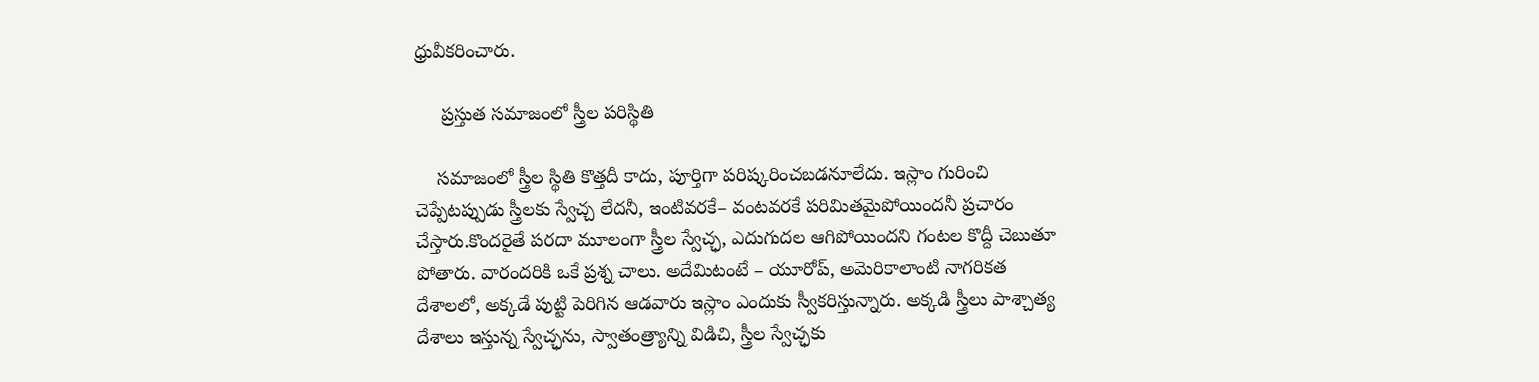ధ్రువీకరించారు.

     ప్రస్తుత సమాజంలో స్త్రీల పరిస్థితి

    సమాజంలో స్త్రీల స్థితి కొత్తదీ కాదు, పూర్తిగా పరిష్కరించబడనూలేదు. ఇస్లాం గురించి చెప్పేటప్పుడు స్త్రీలకు స్వేచ్చ లేదనీ, ఇంటివరకే– వంటవరకే పరిమితమైపోయిందనీ ప్రచారం చేస్తారు.కొందరైతే పరదా మూలంగా స్త్రీల స్వేచ్ఛ, ఎదుగుదల ఆగిపోయిందని గంటల కొద్దీ చెబుతూ పోతారు. వారందరికి ఒకే ప్రశ్న చాలు. అదేమిటంటే – యూరోప్, అమెరికాలాంటి నాగరికత దేశాలలో, అక్కడే పుట్టి పెరిగిన ఆడవారు ఇస్లాం ఎందుకు స్వీకరిస్తున్నారు. అక్కడి స్త్రీలు పాశ్చాత్య దేశాలు ఇస్తున్న స్వేచ్ఛను, స్వాతంత్ర్యాన్ని విడిచి, స్త్రీల స్వేచ్ఛకు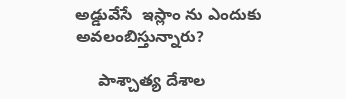అడ్డువేసే  ఇస్లాం ను ఎందుకు అవలంబిస్తున్నారు?

     పాశ్చాత్య దేశాల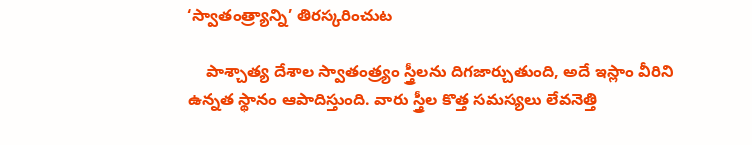‘స్వాతంత్ర్యాన్ని’ తిరస్కరించుట

    పాశ్చాత్య దేశాల స్వాతంత్ర్యం స్త్రీలను దిగజార్చుతుంది, అదే ఇస్లాం వీరిని ఉన్నత స్థానం ఆపాదిస్తుంది. వారు స్త్రీల కొత్త సమస్యలు లేవనెత్తి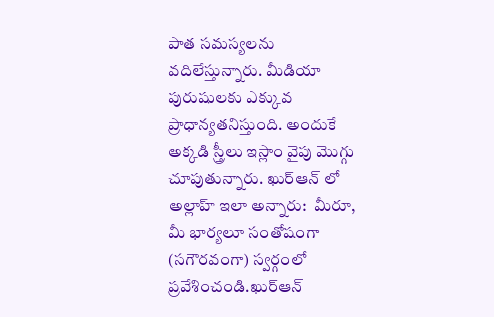పాత సమస్యలను వదిలేస్తున్నారు. మీడియా పురుషులకు ఎక్కువ ప్రాధాన్యతనిస్తుంది. అందుకే అక్కడి స్త్రీలు ఇస్లాం వైపు మొగ్గు చూపుతున్నారు. ఖుర్ఆన్ లో అల్లాహ్ ఇలా అన్నారు:  మీరూ, మీ భార్యలూ సంతోషంగా (సగౌరవంగా) స్వర్గంలో ప్రవేశించండి.ఖుర్ఆన్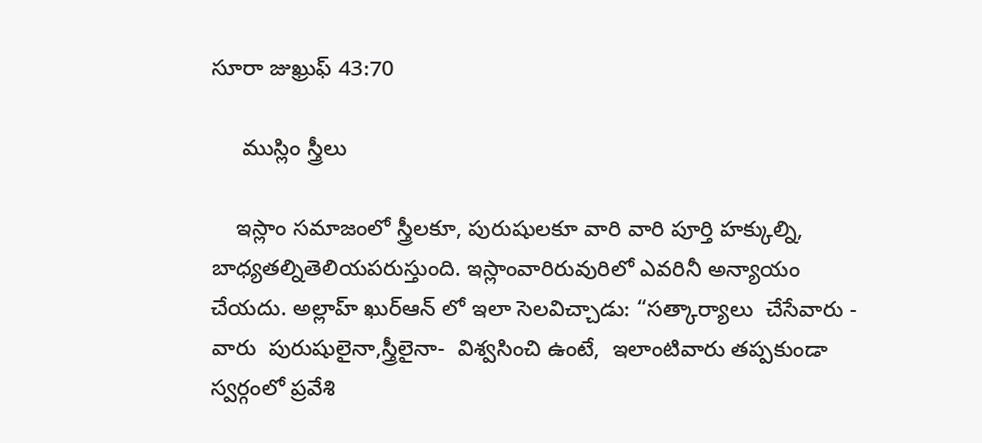సూరా జుఖ్రుఫ్ 43:70

     ముస్లిం స్త్రీలు

    ఇస్లాం సమాజంలో స్త్రీలకూ, పురుషులకూ వారి వారి పూర్తి హక్కుల్ని, బాధ్యతల్నితెలియపరుస్తుంది. ఇస్లాంవారిరువురిలో ఎవరినీ అన్యాయం చేయదు. అల్లాహ్ ఖుర్ఆన్ లో ఇలా సెలవిచ్చాడు: “సత్కార్యాలు  చేసేవారు -  వారు  పురుషులైనా,స్త్రీలైనా-  విశ్వసించి ఉంటే,  ఇలాంటివారు తప్పకుండా  స్వర్గంలో ప్రవేశి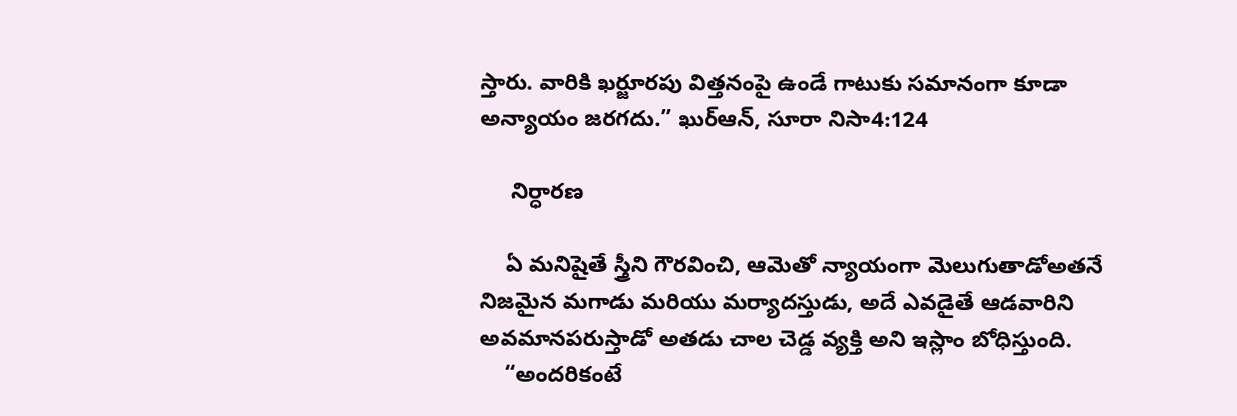స్తారు. వారికి ఖర్జూరపు విత్తనంపై ఉండే గాటుకు సమానంగా కూడా అన్యాయం జరగదు.” ఖుర్ఆన్, సూరా నిసా4:124

     నిర్ధారణ

    ఏ మనిషైతే స్త్రీని గౌరవించి, ఆమెతో న్యాయంగా మెలుగుతాడోఅతనే నిజమైన మగాడు మరియు మర్యాదస్తుడు, అదే ఎవడైతే ఆడవారిని అవమానపరుస్తాడో అతడు చాల చెడ్డ వ్యక్తి అని ఇస్లాం బోధిస్తుంది.
    “అందరికంటే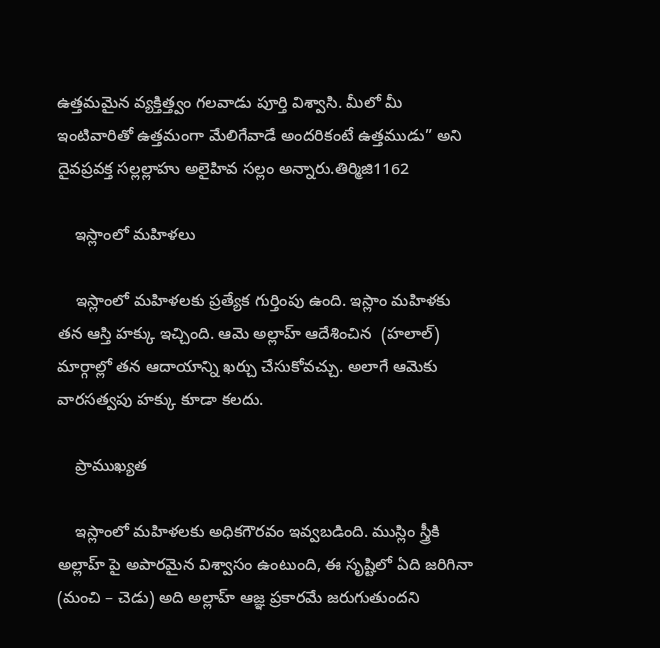ఉత్తమమైన వ్యక్తిత్త్వం గలవాడు పూర్తి విశ్వాసి. మీలో మీ ఇంటివారితో ఉత్తమంగా మేలిగేవాడే అందరికంటే ఉత్తముడు” అని దైవప్రవక్త సల్లల్లాహు అలైహివ సల్లం అన్నారు.తిర్మిజి1162

    ఇస్లాంలో మహిళలు

    ఇస్లాంలో మహిళలకు ప్రత్యేక గుర్తింపు ఉంది. ఇస్లాం మహిళకు తన ఆస్తి హక్కు ఇచ్చింది. ఆమె అల్లాహ్ ఆదేశించిన  (హలాల్) మార్గాల్లో తన ఆదాయాన్ని ఖర్చు చేసుకోవచ్చు. అలాగే ఆమెకు వారసత్వపు హక్కు కూడా కలదు.

    ప్రాముఖ్యత

    ఇస్లాంలో మహిళలకు అధికగౌరవం ఇవ్వబడింది. ముస్లిం స్త్రీకి అల్లాహ్ పై అపారమైన విశ్వాసం ఉంటుంది, ఈ సృష్టిలో ఏది జరిగినా (మంచి – చెడు) అది అల్లాహ్ ఆజ్ఞ ప్రకారమే జరుగుతుందని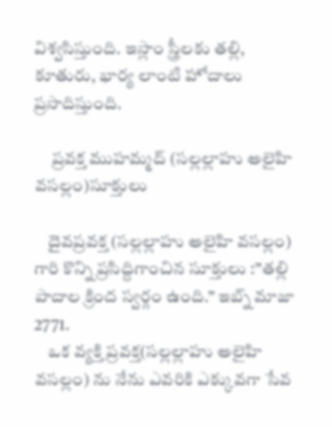విశ్వసిస్తుంది. ఇస్లాం స్త్రీలకు తల్లి, కూతురు, భార్య లాంటి హోదాలు ప్రసాదిస్తుంది.

     ప్రవక్త ముహమ్మద్ (సల్లల్లాహు అలైహి వసల్లం)సూక్తులు

    దైవప్రవక్త (సల్లల్లాహు అలైహి వసల్లం) గారి కొన్ని ప్రసిద్దిగాంచిన సూక్తులు :”తల్లి పాదాల క్రింద స్వర్గం ఉంది.” ఇబ్న్ మాజా 2771.
    ఒక వ్యక్తి ప్రవక్త(సల్లల్లాహు అలైహి వసల్లం) ను నేను ఎవరికి ఎక్కువగా సేవ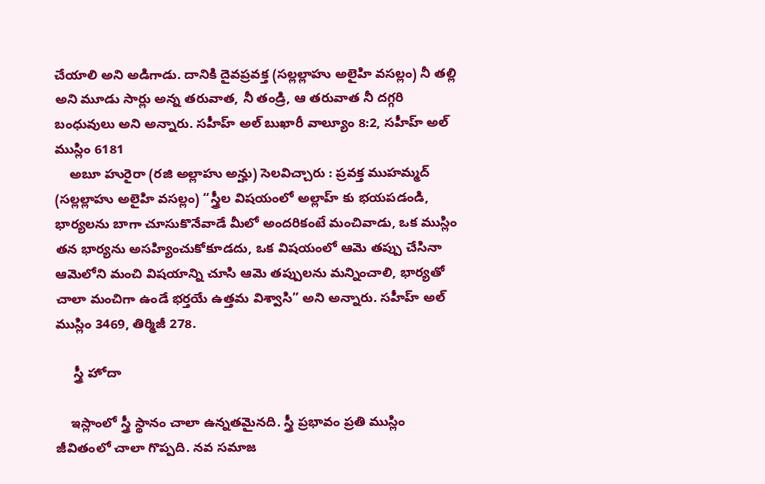చేయాలి అని అడిగాడు. దానికి దైవప్రవక్త (సల్లల్లాహు అలైహి వసల్లం) నీ తల్లి అని మూడు సార్లు అన్న తరువాత, నీ తండ్రి, ఆ తరువాత నీ దగ్గరి బంధువులు అని అన్నారు. సహీహ్ అల్ బుఖారీ వాల్యూం 8:2, సహీహ్ అల్ ముస్లిం 6181
    అబూ హురైరా (రజి అల్లాహు అన్హు) సెలవిచ్చారు : ప్రవక్త ముహమ్మద్ (సల్లల్లాహు అలైహి వసల్లం) “స్త్రీల విషయంలో అల్లాహ్ కు భయపడండి, భార్యలను బాగా చూసుకొనేవాడే మీలో అందరికంటే మంచివాడు, ఒక ముస్లిం తన భార్యను అసహ్యించుకోకూడదు, ఒక విషయంలో ఆమె తప్పు చేసినా ఆమెలోని మంచి విషయాన్ని చూసి ఆమె తప్పులను మన్నించాలి, భార్యతో చాలా మంచిగా ఉండే భర్తయే ఉత్తమ విశ్వాసి” అని అన్నారు. సహీహ్ అల్ ముస్లిం 3469, తిర్మిజీ 278.

     స్త్రీ హోదా

    ఇస్లాంలో స్త్రీ స్థానం చాలా ఉన్నతమైనది. స్త్రీ ప్రభావం ప్రతి ముస్లిం జీవితంలో చాలా గొప్పది. నవ సమాజ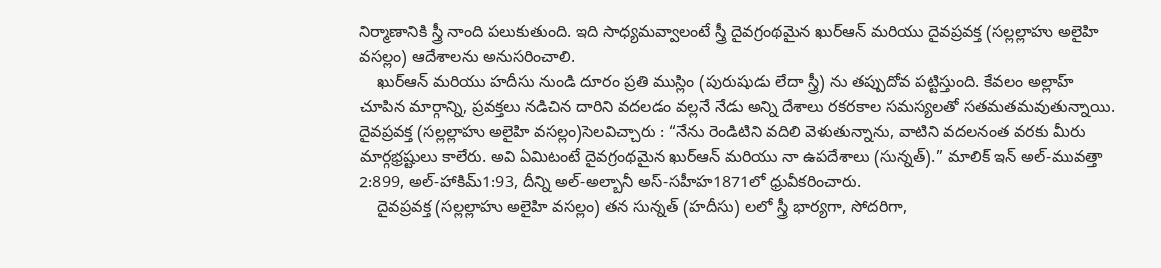నిర్మాణానికి స్త్రీ నాంది పలుకుతుంది. ఇది సాధ్యమవ్వాలంటే స్త్రీ దైవగ్రంథమైన ఖుర్ఆన్ మరియు దైవప్రవక్త (సల్లల్లాహు అలైహి వసల్లం) ఆదేశాలను అనుసరించాలి.
    ఖుర్ఆన్ మరియు హదీసు నుండి దూరం ప్రతి ముస్లిం (పురుషుడు లేదా స్త్రీ) ను తప్పుదోవ పట్టిస్తుంది. కేవలం అల్లాహ్  చూపిన మార్గాన్ని, ప్రవక్తలు నడిచిన దారిని వదలడం వల్లనే నేడు అన్ని దేశాలు రకరకాల సమస్యలతో సతమతమవుతున్నాయి. దైవప్రవక్త (సల్లల్లాహు అలైహి వసల్లం)సెలవిచ్చారు : “నేను రెండిటిని వదిలి వెళుతున్నాను, వాటిని వదలనంత వరకు మీరు మార్గభ్రష్టులు కాలేరు. అవి ఏమిటంటే దైవగ్రంథమైన ఖుర్ఆన్ మరియు నా ఉపదేశాలు (సున్నత్).” మాలిక్ ఇన్ అల్-మువత్తా 2:899, అల్-హాకిమ్1:93, దీన్ని అల్-అల్బానీ అస్-సహీహ1871లో ధ్రువీకరించారు.
    దైవప్రవక్త (సల్లల్లాహు అలైహి వసల్లం) తన సున్నత్ (హదీసు) లలో స్త్రీ భార్యగా, సోదరిగా,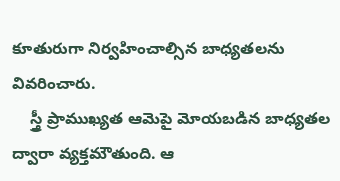కూతురుగా నిర్వహించాల్సిన బాధ్యతలను వివరించారు.
    స్త్రీ ప్రాముఖ్యత ఆమెపై మోయబడిన బాధ్యతల ద్వారా వ్యక్తమౌతుంది. ఆ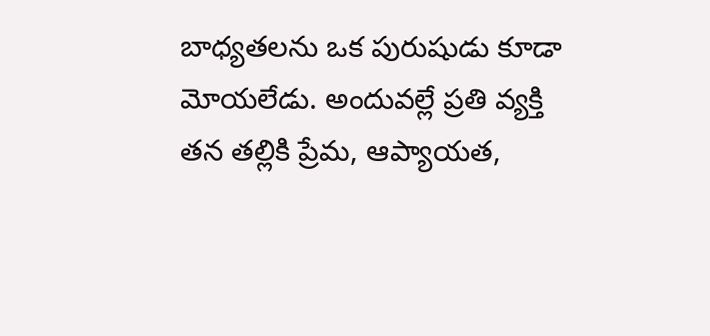బాధ్యతలను ఒక పురుషుడు కూడా మోయలేడు. అందువల్లే ప్రతి వ్యక్తి తన తల్లికి ప్రేమ, ఆప్యాయత,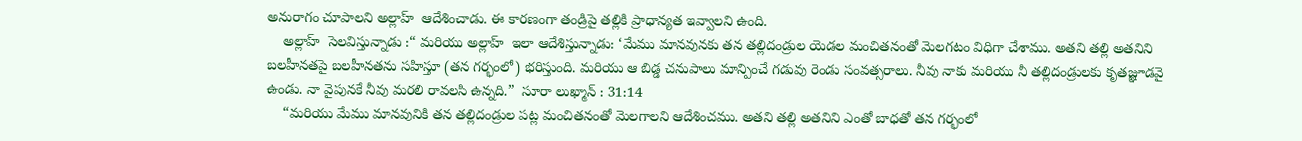అనురాగం చూపాలని అల్లాహ్  ఆదేశించాడు. ఈ కారణంగా తండ్రిపై తల్లికి ప్రాధాన్యత ఇవ్వాలని ఉంది.
    అల్లాహ్  సెలవిస్తున్నాడు :“ మరియు అల్లాహ్  ఇలా ఆదేశిస్తున్నాడు: ‘మేము మానవునకు తన తల్లిదండ్రుల యెడల మంచితనంతో మెలగటం విధిగా చేశాము. అతని తల్లి అతనిని బలహీనతపై బలహీనతను సహిస్తూ (తన గర్భంలో) భరిస్తుంది. మరియు ఆ బిడ్డ చనుపాలు మాన్పించే గడువు రెండు సంవత్సరాలు. నీవు నాకు మరియు నీ తల్లిదండ్రులకు కృతజ్ఞూడవై ఉండు. నా వైపునకే నీవు మరలి రావలసి ఉన్నది.”  సూరా లుఖ్మాన్ : 31:14
    “మరియు మేము మానవునికి తన తల్లిదండ్రుల పట్ల మంచితనంతో మెలగాలని ఆదేశించము. అతని తల్లి అతనిని ఎంతో బాధతో తన గర్భంలో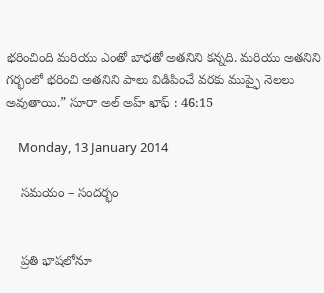భరించింది మరియు ఎంతో బాధతో అతనిని కన్నది. మరియు అతనిని గర్భంలో భరించి అతనిని పాలు విడిపించే వరకు ముప్ఫై నెలలు అవుతాయి.” సూరా అల్ అహ్ ఖాఫ్ : 46:15

    Monday, 13 January 2014

    సమయం – సందర్భం


    ప్రతి భాషలోనూ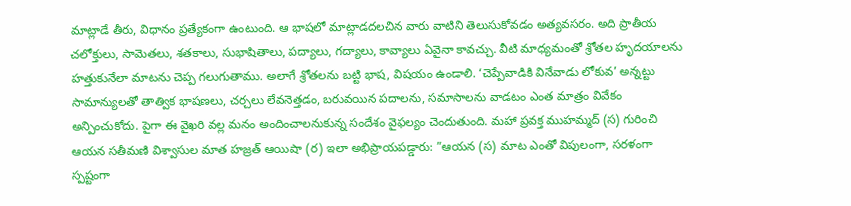మాట్లాడే తీరు, విధానం ప్రత్యేకంగా ఉంటుంది. ఆ భాషలో మాట్లాడదలచిన వారు వాటిని తెలుసుకోవడం అత్యవసరం. అది ప్రాతీయ చలోక్తులు, సామెతలు, శతకాలు, సుభాషితాలు, పద్యాలు, గద్యాలు, కావ్యాలు ఏవైనా కావచ్చు. వీటి మాధ్యమంతో శ్రోతల హృదయాలను హత్తుకునేలా మాటను చెప్ప గలుగుతాము. అలాగే శ్రోతలను బట్టి భాష, విషయం ఉండాలి. ‘చెప్పేవాడికి వినేవాడు లోకువ’ అన్నట్టు సామాన్యులతో తాత్విక భాషణలు, చర్చలు లేవనెత్తడం, బరువయిన పదాలను, సమాసాలను వాడటం ఎంత మాత్రం వివేకం అన్పించుకోదు. పైగా ఈ వైఖరి వల్ల మనం అందించాలనుకున్న సందేశం వైఫల్యం చెందుతుంది. మహా ప్రవక్త ముహమ్మద్‌ (స) గురించి ఆయన సతీమణి విశ్వాసుల మాత హజ్రత్‌ ఆయిషా (ర) ఇలా అభిప్రాయపడ్డారు: ”ఆయన (స) మాట ఎంతో విపులంగా, సరళంగా స్పష్టంగా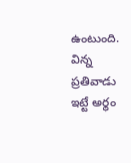ఉంటుంది. విన్న ప్రతివాడు ఇట్టే అర్థం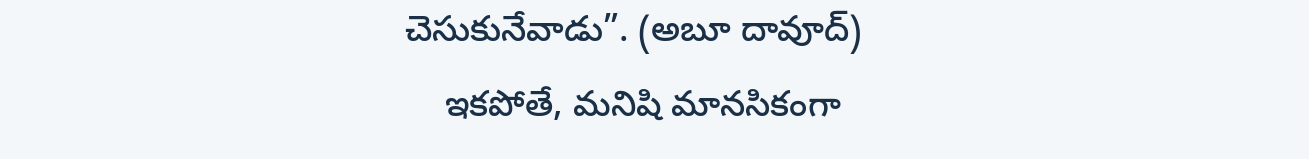చెసుకునేవాడు”. (అబూ దావూద్‌)
    ఇకపోతే, మనిషి మానసికంగా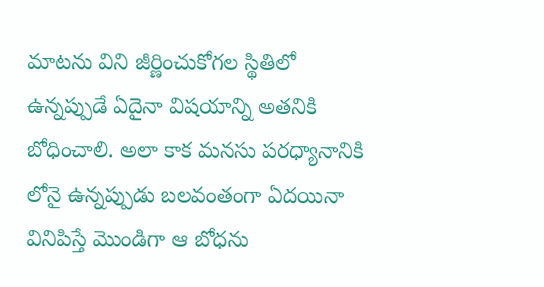మాటను విని జీర్ణించుకోగల స్థితిలో ఉన్నప్పుడే ఏదైనా విషయాన్ని అతనికి బోధించాలి. అలా కాక మనసు పరధ్యానానికి లోనై ఉన్నప్పుడు బలవంతంగా ఏదయినా వినిపిస్తే మొండిగా ఆ బోధను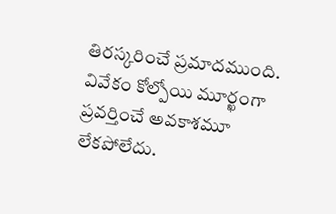తిరస్కరించే ప్రమాదముంది. వివేకం కోల్పోయి మూర్ఖంగా ప్రవర్తించే అవకాశమూ లేకపోలేదు.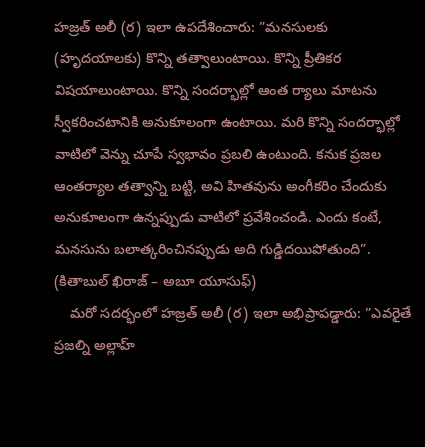హజ్రత్‌ అలీ (ర) ఇలా ఉపదేశించారు: ”మనసులకు (హృదయాలకు) కొన్ని తత్వాలుంటాయి. కొన్ని ప్రీతికర విషయాలుంటాయి. కొన్ని సందర్భాల్లో ఆంత ర్యాలు మాటను స్వీకరించటానికి అనుకూలంగా ఉంటాయి. మరి కొన్ని సందర్భాల్లో వాటిలో వెన్ను చూపే స్వభావం ప్రబలి ఉంటుంది. కనుక ప్రజల ఆంతర్యాల తత్వాన్ని బట్టి, అవి హితవును అంగీకరిం చేందుకు అనుకూలంగా ఉన్నప్పుడు వాటిలో ప్రవేశించండి. ఎందు కంటే, మనసును బలాత్కరించినప్పుడు అది గుడ్డిదయిపోతుంది”. (కితాబుల్‌ ఖిరాజ్‌ – అబూ యూసుఫ్‌)
    మరో సదర్భంలో హజ్రత్‌ అలీ (ర) ఇలా అభిప్రాపడ్డారు: ”ఎవరైతే ప్రజల్ని అల్లాహ్‌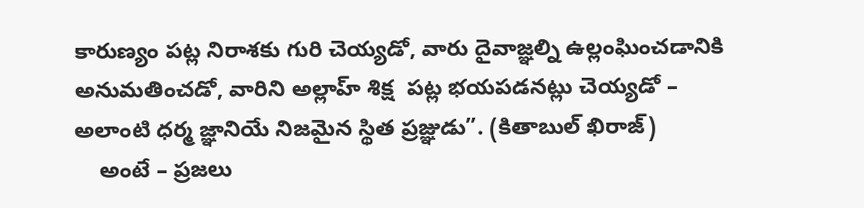కారుణ్యం పట్ల నిరాశకు గురి చెయ్యడో, వారు దైవాజ్ఞల్ని ఉల్లంఘించడానికి అనుమతించడో, వారిని అల్లాహ్‌ శిక్ష  పట్ల భయపడనట్లు చెయ్యడో – అలాంటి ధర్మ జ్ఞానియే నిజమైన స్థిత ప్రజ్ఞుడు”. (కితాబుల్‌ ఖిరాజ్‌)
    అంటే – ప్రజలు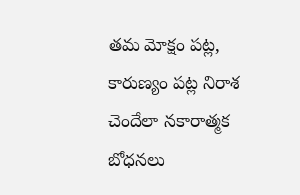తమ మోక్షం పట్ల, కారుణ్యం పట్ల నిరాశ చెందేలా నకారాత్మక బోధనలు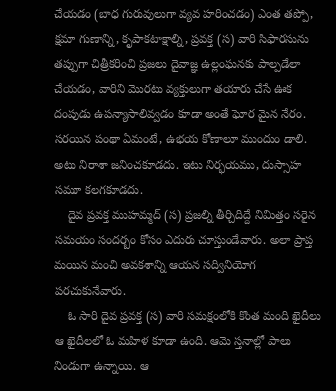చేయడం (బాధ గురువులుగా వ్యవ హరించడం) ఎంత తప్పో, క్షమా గుణాన్ని, కృపాకటాక్షాల్ని, ప్రవక్త (స) వారి సిఫారసును తప్పుగా చిత్రీకరించి ప్రజలు దైవాజ్ఞ ఉల్లంఘనకు పాల్పడేలా చేయడం, వారిని మొరటు వ్యక్తులుగా తయారు చేసే ఊక దంపుడు ఉపన్యాసాలివ్వడం కూడా అంతే ఘోర మైన నేరం. సరయిన పంథా ఏమంటే, ఉభయ కోణాలూ ముందుం డాలి. అటు నిరాశా జనించకూడదు. ఇటు నిర్భయము, దుస్సాహ సమూ కలగకూడదు.
    దైవ ప్రవక్త ముహమ్మద్‌ (స) ప్రజల్ని తీర్చిదిద్దే నిమిత్తం సరైన సమయం సందర్బం కోసం ఎదురు చూస్తుండేవారు. అలా ప్రాప్త మయిన మంచి అవకశాన్ని ఆయన సద్వినియోగ పరచుకునేవారు.
    ఓ సారి దైవ ప్రవక్త (స) వారి సమక్షంలోకి కొంత మంది ఖైదీలు ఆ ఖైదీలలో ఓ మహిళ కూడా ఉంది. ఆమె స్తనాల్లో పాలు నిండుగా ఉన్నాయి. ఆ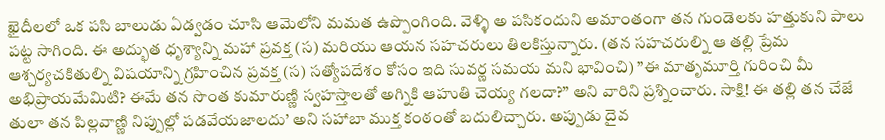ఖైదీలలో ఒక పసి బాలుడు ఏడ్వడం చూసి ఆమెలోని మమత ఉప్పొంగింది. వెళ్ళి అ పసికందుని అమాంతంగా తన గుండెలకు హత్తుకుని పాలు పట్ట సాగింది. ఈ అద్భుత ధృశ్యాన్ని మహా ప్రవక్త (స) మరియు ఆయన సహచరులు తిలకిస్తున్నారు. (తన సహచరుల్ని ఆ తల్లి ప్రేమ ఆశ్చర్యచకితుల్ని విషయాన్ని గ్రహించిన ప్రవక్త (స) సత్యోపదేశం కోసం ఇది సువర్ణ సమయ మని భావించి) ”ఈ మాతృమూర్తి గురించి మీ అభిప్రాయమేమిటి? ఈమే తన సొంత కుమారుణ్ణి స్వహస్తాలతో అగ్నికి ఆహుతి చెయ్య గలదా?” అని వారిని ప్రశ్నించారు. సాక్షి! ఈ తల్లి తన చేజే తులా తన పిల్లవాణ్ణి నిప్పుల్లో పడవేయజాలదు’ అని సహాబా ముక్త కంఠంతో బదులిచ్చారు. అప్పుడు దైవ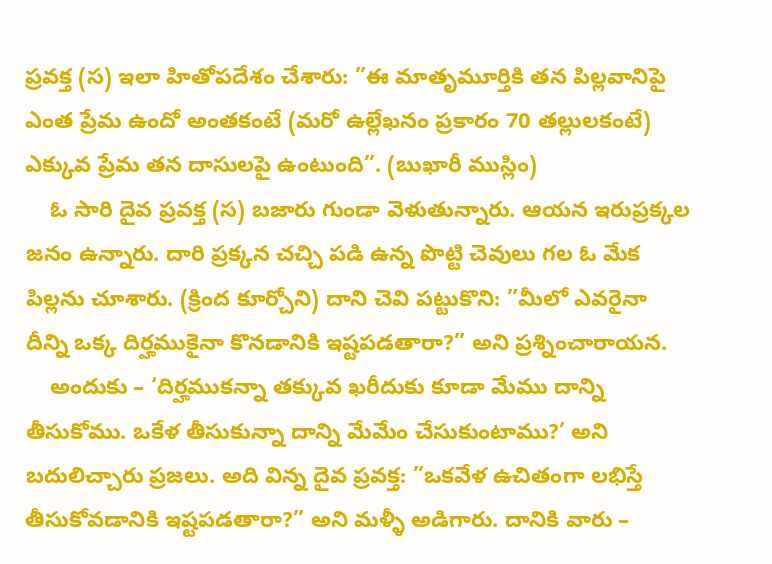ప్రవక్త (స) ఇలా హితోపదేశం చేశారు: ”ఈ మాతృమూర్తికి తన పిల్లవానిపై ఎంత ప్రేమ ఉందో అంతకంటే (మరో ఉల్లేఖనం ప్రకారం 70 తల్లులకంటే) ఎక్కువ ప్రేమ తన దాసులపై ఉంటుంది”. (బుఖారీ ముస్లిం)
    ఓ సారి దైవ ప్రవక్త (స) బజారు గుండా వెళుతున్నారు. ఆయన ఇరుప్రక్కల జనం ఉన్నారు. దారి ప్రక్కన చచ్చి పడి ఉన్న పొట్టి చెవులు గల ఓ మేక పిల్లను చూశారు. (క్రింద కూర్చోని) దాని చెవి పట్టుకొని: ”మీలో ఎవరైనా దీన్ని ఒక్క దిర్హముకైనా కొనడానికి ఇష్టపడతారా?” అని ప్రశ్నించారాయన.
    అందుకు – ‘దిర్హముకన్నా తక్కువ ఖరీదుకు కూడా మేము దాన్ని తీసుకోము. ఒకేళ తీసుకున్నా దాన్ని మేమేం చేసుకుంటాము?’ అని బదులిచ్చారు ప్రజలు. అది విన్న దైవ ప్రవక్త: ”ఒకవేళ ఉచితంగా లభిస్తే తీసుకోవడానికి ఇష్టపడతారా?” అని మళ్ళీ అడిగారు. దానికి వారు –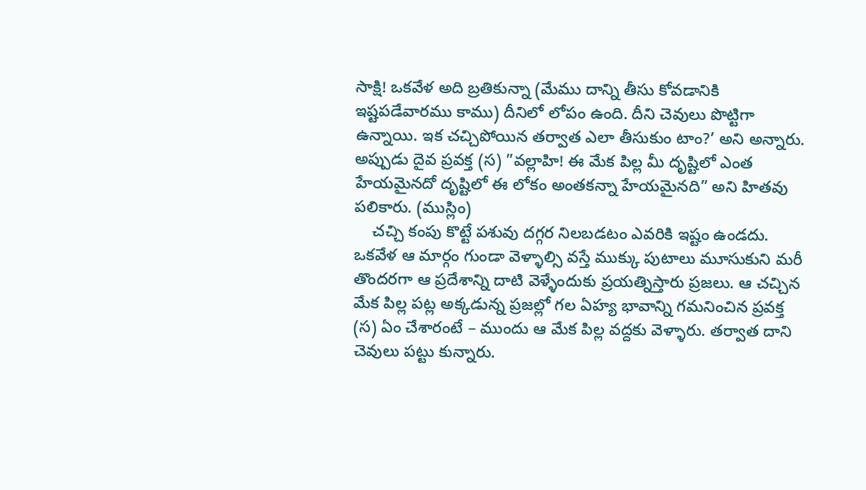సాక్షి! ఒకవేళ అది బ్రతికున్నా (మేము దాన్ని తీసు కోవడానికి ఇష్టపడేవారము కాము) దీనిలో లోపం ఉంది. దీని చెవులు పొట్టిగా ఉన్నాయి. ఇక చచ్చిపోయిన తర్వాత ఎలా తీసుకుం టాం?’ అని అన్నారు. అప్పుడు దైవ ప్రవక్త (స) ”వల్లాహి! ఈ మేక పిల్ల మీ దృష్టిలో ఎంత హేయమైనదో దృష్టిలో ఈ లోకం అంతకన్నా హేయమైనది” అని హితవు పలికారు. (ముస్లిం)
    చచ్చి కంపు కొట్టే పశువు దగ్గర నిలబడటం ఎవరికి ఇష్టం ఉండదు. ఒకవేళ ఆ మార్గం గుండా వెళ్ళాల్సి వస్తే ముక్కు పుటాలు మూసుకుని మరీ తొందరగా ఆ ప్రదేశాన్ని దాటి వెళ్ళేందుకు ప్రయత్నిస్తారు ప్రజలు. ఆ చచ్చిన మేక పిల్ల పట్ల అక్కడున్న ప్రజల్లో గల ఏహ్య భావాన్ని గమనించిన ప్రవక్త (స) ఏం చేశారంటే – ముందు ఆ మేక పిల్ల వద్దకు వెళ్ళారు. తర్వాత దాని చెవులు పట్టు కున్నారు.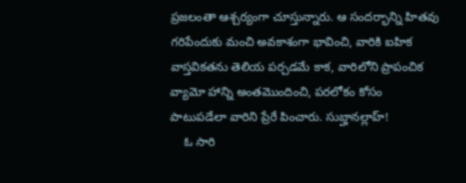ప్రజలంతా ఆశ్చర్యంగా చూస్తున్నారు. ఆ సందర్భాన్ని హితవు గరిపేందుకు మంచి అవకాశంగా భావించి, వారికి ఐహిక వాస్తవికతను తెలియ పర్చడమే కాక, వారిలోని ప్రాపంచిక వ్యామో హాన్ని అంతమొందించి, పరలోకం కోసం పాటుపడేలా వారిని ప్రేరే పించారు. సుబ్హానల్లాహ్‌!
    ఓ సారి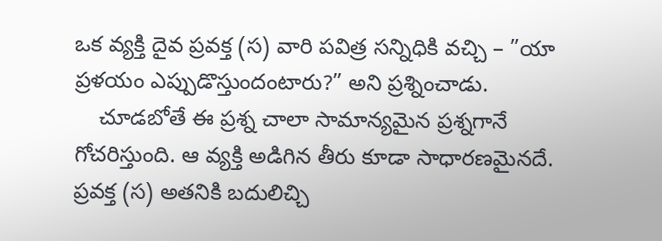ఒక వ్యక్తి దైవ ప్రవక్త (స) వారి పవిత్ర సన్నిధికి వచ్చి – ”యా ప్రళయం ఎప్పుడొస్తుందంటారు?” అని ప్రశ్నించాడు.
    చూడబోతే ఈ ప్రశ్న చాలా సామాన్యమైన ప్రశ్నగానే గోచరిస్తుంది. ఆ వ్యక్తి అడిగిన తీరు కూడా సాధారణమైనదే. ప్రవక్త (స) అతనికి బదులిచ్చి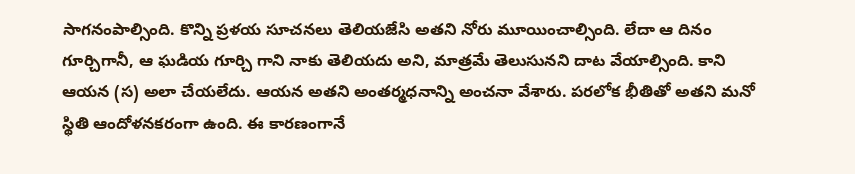సాగనంపాల్సింది. కొన్ని ప్రళయ సూచనలు తెలియజేసి అతని నోరు మూయించాల్సింది. లేదా ఆ దినం గూర్చిగానీ, ఆ ఘడియ గూర్చి గాని నాకు తెలియదు అని, మాత్రమే తెలుసునని దాట వేయాల్సింది. కాని ఆయన (స) అలా చేయలేదు. ఆయన అతని అంతర్మధనాన్ని అంచనా వేశారు. పరలోక భీతితో అతని మనో స్థితి ఆందోళనకరంగా ఉంది. ఈ కారణంగానే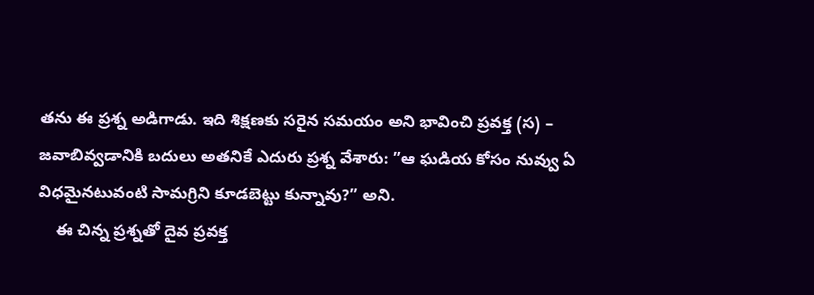తను ఈ ప్రశ్న అడిగాడు. ఇది శిక్షణకు సరైన సమయం అని భావించి ప్రవక్త (స) – జవాబివ్వడానికి బదులు అతనికే ఎదురు ప్రశ్న వేశారు: ”ఆ ఘడియ కోసం నువ్వు ఏ విధమైనటువంటి సామగ్రిని కూడబెట్టు కున్నావు?” అని.
    ఈ చిన్న ప్రశ్నతో దైవ ప్రవక్త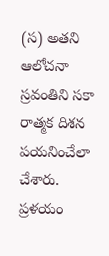(స) అతని ఆలోచనా స్రవంతిని సకా రాత్మక దిశన పయనించేలా చేశారు. ప్రళయం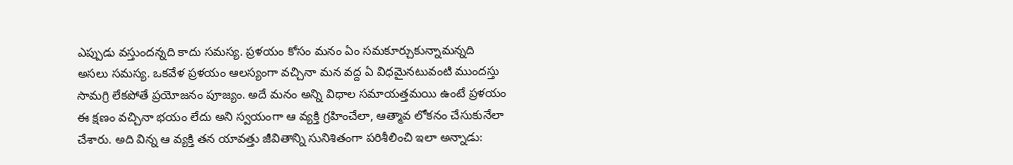ఎప్పుడు వస్తుందన్నది కాదు సమస్య. ప్రళయం కోసం మనం ఏం సమకూర్చుకున్నామన్నది అసలు సమస్య. ఒకవేళ ప్రళయం ఆలస్యంగా వచ్చినా మన వద్ద ఏ విధమైనటువంటి ముందస్తు సామగ్రి లేకపోతే ప్రయోజనం పూజ్యం. అదే మనం అన్ని విధాల సమాయత్తమయి ఉంటే ప్రళయం ఈ క్షణం వచ్చినా భయం లేదు అని స్వయంగా ఆ వ్యక్తి గ్రహించేలా, ఆత్మావ లోకనం చేసుకునేలా చేశారు. అది విన్న ఆ వ్యక్తి తన యావత్తు జీవితాన్ని సునిశితంగా పరిశీలించి ఇలా అన్నాడు: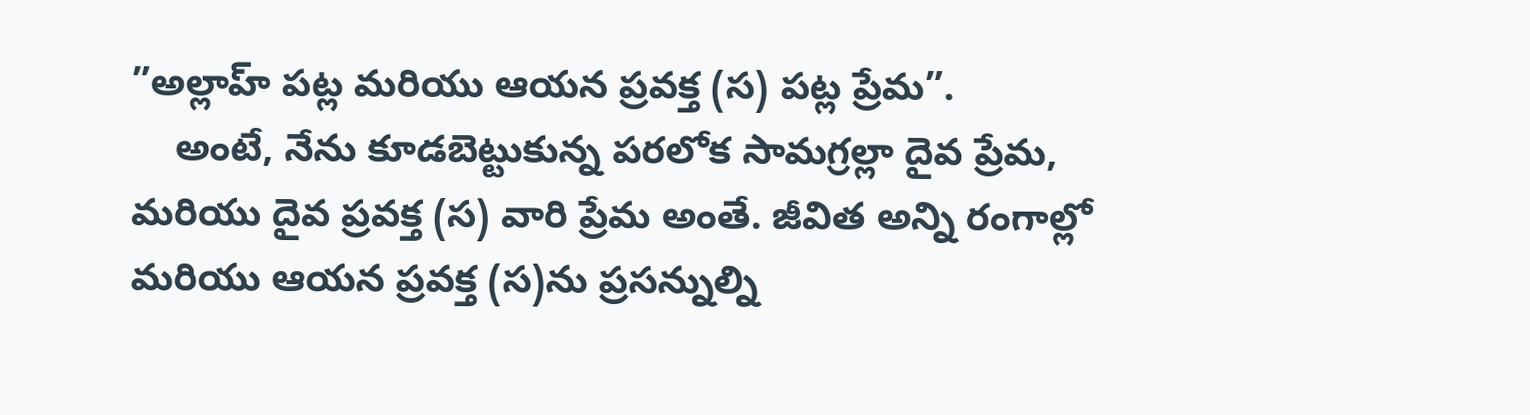”అల్లాహ్‌ పట్ల మరియు ఆయన ప్రవక్త (స) పట్ల ప్రేమ”.
    అంటే, నేను కూడబెట్టుకున్న పరలోక సామగ్రల్లా దైవ ప్రేమ, మరియు దైవ ప్రవక్త (స) వారి ప్రేమ అంతే. జీవిత అన్ని రంగాల్లో మరియు ఆయన ప్రవక్త (స)ను ప్రసన్నుల్ని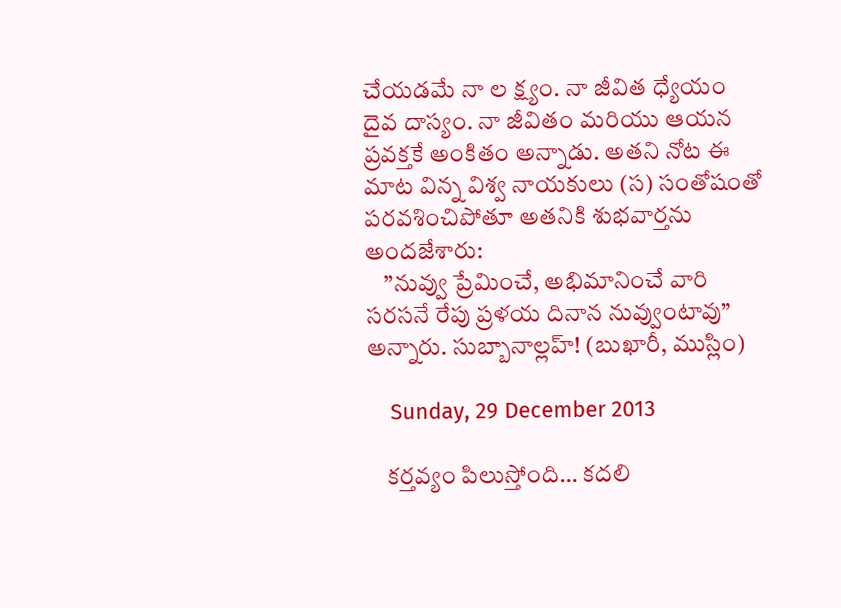చేయడమే నా ల క్ష్యం. నా జీవిత ధ్యేయం దైవ దాస్యం. నా జీవితం మరియు ఆయన ప్రవక్తకే అంకితం అన్నాడు. అతని నోట ఈ మాట విన్న విశ్వ నాయకులు (స) సంతోషంతో పరవశించిపోతూ అతనికి శుభవార్తను అందజేశారు:
    ”నువ్వు ప్రేమించే, అభిమానించే వారి సరసనే రేపు ప్రళయ దినాన నువ్వుంటావు” అన్నారు. సుబ్బానాల్లహ్‌! (బుఖారీ, ముస్లిం)

    Sunday, 29 December 2013

    కర్తవ్యం పిలుస్తోంది… కదలి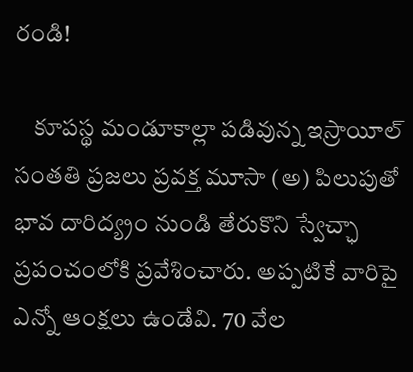రండి!

    కూపస్థ మండూకాల్లా పడివున్న ఇస్రాయీల్‌ సంతతి ప్రజలు ప్రవక్త మూసా (అ) పిలుపుతో భావ దారిద్య్రం నుండి తేరుకొని స్వేచ్ఛా ప్రపంచంలోకి ప్రవేశించారు. అప్పటికే వారిపై ఎన్నో ఆంక్షలు ఉండేవి. 70 వేల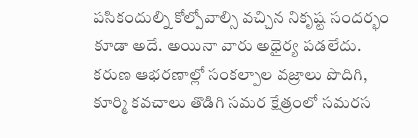పసికందుల్ని కోల్పోవాల్సి వచ్చిన నికృష్ట సందర్భం కూడా అదే. అయినా వారు అధైర్య పడలేదు. కరుణ ఆభరణాల్లో సంకల్పాల వజ్రాలు పొదిగి, కూర్మి కవచాలు తొడిగి సమర క్షేత్రంలో సమరస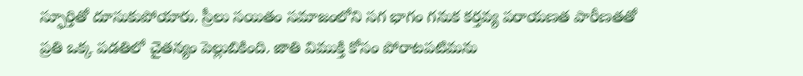స్ఫూర్తితో దూసుకుపోయారు. స్రీలు సయితం సమాజంలోని సగ భాగం గనుక కర్తవ్య పరాయణత పారీణతతో ప్రతి ఒక్క పడతిలో చైతన్యం పెల్లుబికింది. జాతి విముక్తి కోసం పోరాటపటిమను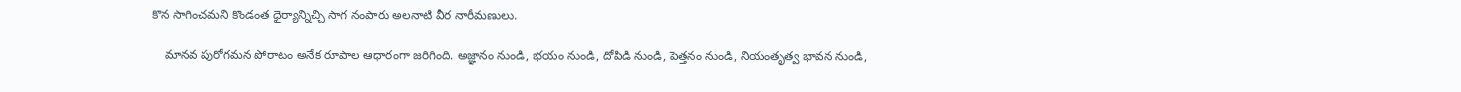కొన సాగించమని కొండంత ధైర్యాన్నిచ్చి సాగ నంపారు అలనాటి వీర నారీమణులు.

    మానవ పురోగమన పోరాటం అనేక రూపాల ఆధారంగా జరిగింది. అజ్ఞానం నుండి, భయం నుండి, దోపిడి నుండి, పెత్తనం నుండి, నియంతృత్వ భావన నుండి,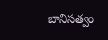బానిసత్వం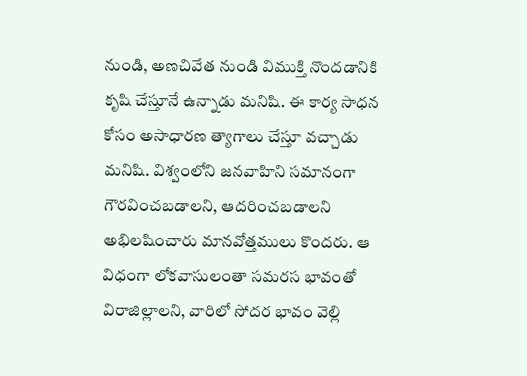నుండి, అణచివేత నుండి విముక్తి నొందడానికి కృషి చేస్తూనే ఉన్నాడు మనిషి. ఈ కార్య సాధన కోసం అసాధారణ త్యాగాలు చేస్తూ వచ్చాడు మనిషి. విశ్వంలోని జనవాహిని సమానంగా గౌరవించబడాలని, ఆదరించబడాలని అభిలషించారు మానవోత్తములు కొందరు. ఆ విధంగా లోకవాసులంతా సమరస భావంతో విరాజిల్లాలని, వారిలో సోదర భావం వెల్లి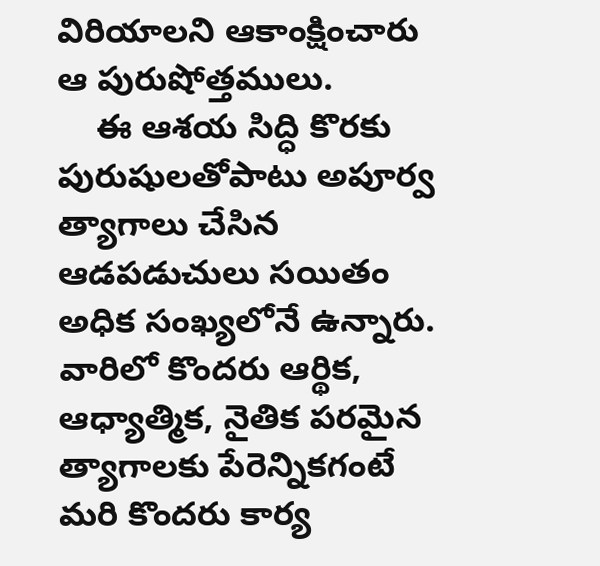విరియాలని ఆకాంక్షించారు ఆ పురుషోత్తములు.
    ఈ ఆశయ సిద్ధి కొరకు పురుషులతోపాటు అపూర్వ త్యాగాలు చేసిన ఆడపడుచులు సయితం అధిక సంఖ్యలోనే ఉన్నారు. వారిలో కొందరు ఆర్థిక, ఆధ్యాత్మిక, నైతిక పరమైన త్యాగాలకు పేరెన్నికగంటే మరి కొందరు కార్య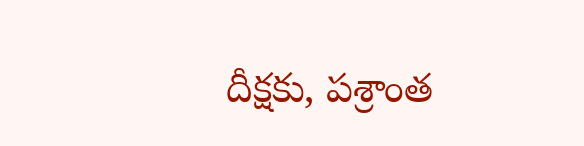దీక్షకు, పశ్రాంత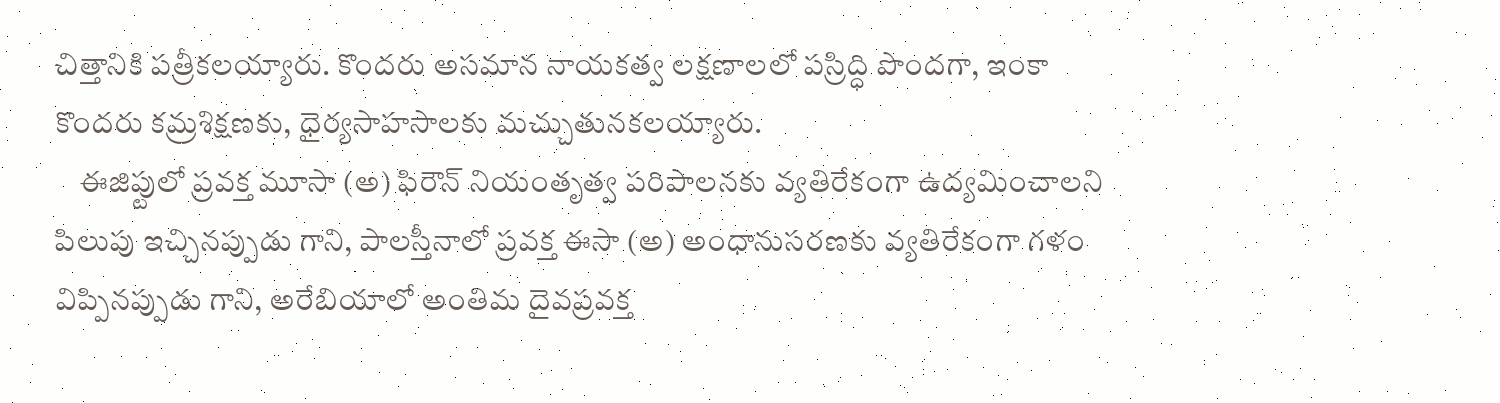చిత్తానికి పత్రీకలయ్యారు. కొందరు అసమాన నాయకత్వ లక్షణాలలో పస్రిద్ధి పొందగా, ఇంకా కొందరు కమ్రశిక్షణకు, ధైర్యసాహసాలకు మచ్చుతునకలయ్యారు.
    ఈజిప్టులో ప్రవక్త మూసా (అ) ఫిరౌన్‌ నియంతృత్వ పరిపాలనకు వ్యతిరేకంగా ఉద్యమించాలని పిలుపు ఇచ్చినప్పుడు గాని, పాలస్తీనాలో ప్రవక్త ఈసా (అ) అంధానుసరణకు వ్యతిరేకంగా గళం విప్పినప్పుడు గాని, అరేబియాలో అంతిమ దైవప్రవక్త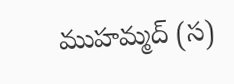ముహమ్మద్‌ (స)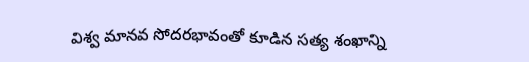విశ్వ మానవ సోదరభావంతో కూడిన సత్య శంఖాన్ని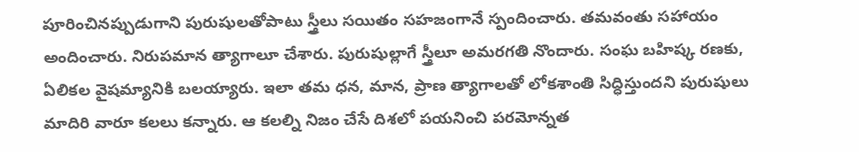పూరించినప్పుడుగాని పురుషులతోపాటు స్త్రీలు సయితం సహజంగానే స్పందించారు. తమవంతు సహాయం అందించారు. నిరుపమాన త్యాగాలూ చేశారు. పురుషుల్లాగే స్త్రీలూ అమరగతి నొందారు. సంఘ బహిష్క రణకు, ఏలికల వైషమ్యానికి బలయ్యారు. ఇలా తమ ధన, మాన, ప్రాణ త్యాగాలతో లోకశాంతి సిద్ధిస్తుందని పురుషులు మాదిరి వారూ కలలు కన్నారు. ఆ కలల్ని నిజం చేసే దిశలో పయనించి పరమోన్నత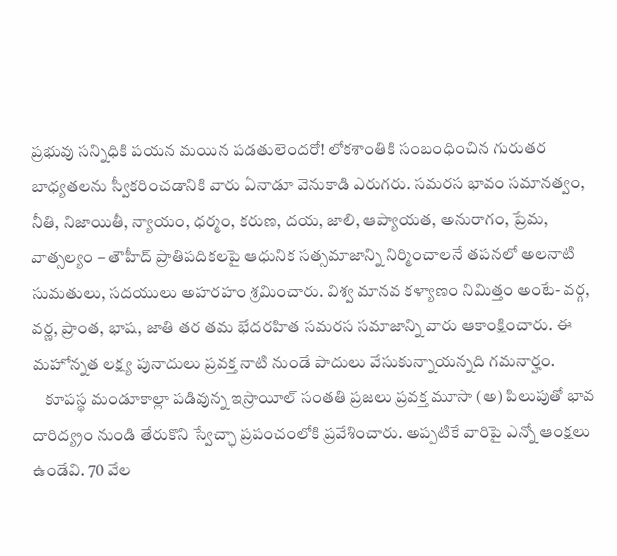ప్రభువు సన్నిధికి పయన మయిన పడతులెందరో! లోకశాంతికి సంబంధించిన గురుతర బాధ్యతలను స్వీకరించడానికి వారు ఏనాడూ వెనుకాడి ఎరుగరు. సమరస భావం సమానత్వం, నీతి, నిజాయితీ, న్యాయం, ధర్మం, కరుణ, దయ, జాలి, ఆప్యాయత, అనురాగం, ప్రేమ, వాత్సల్యం – తౌహీద్‌ ప్రాతిపదికలపై ఆధునిక సత్సమాజాన్ని నిర్మించాలనే తపనలో అలనాటి సుమతులు, సదయులు అహరహం శ్రమించారు. విశ్వ మానవ కళ్యాణం నిమిత్తం అంటే- వర్గ, వర్ణ, ప్రాంత, భాష, జాతి తర తమ భేదరహిత సమరస సమాజాన్ని వారు ఆకాంక్షించారు. ఈ మహోన్నత లక్ష్య పునాదులు ప్రవక్త నాటి నుండే పాదులు వేసుకున్నాయన్నది గమనార్హం.
    కూపస్థ మండూకాల్లా పడివున్న ఇస్రాయీల్‌ సంతతి ప్రజలు ప్రవక్త మూసా (అ) పిలుపుతో భావ దారిద్య్రం నుండి తేరుకొని స్వేచ్ఛా ప్రపంచంలోకి ప్రవేశించారు. అప్పటికే వారిపై ఎన్నో ఆంక్షలు ఉండేవి. 70 వేల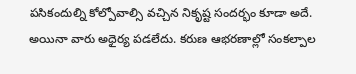పసికందుల్ని కోల్పోవాల్సి వచ్చిన నికృష్ట సందర్భం కూడా అదే. అయినా వారు అధైర్య పడలేదు. కరుణ ఆభరణాల్లో సంకల్పాల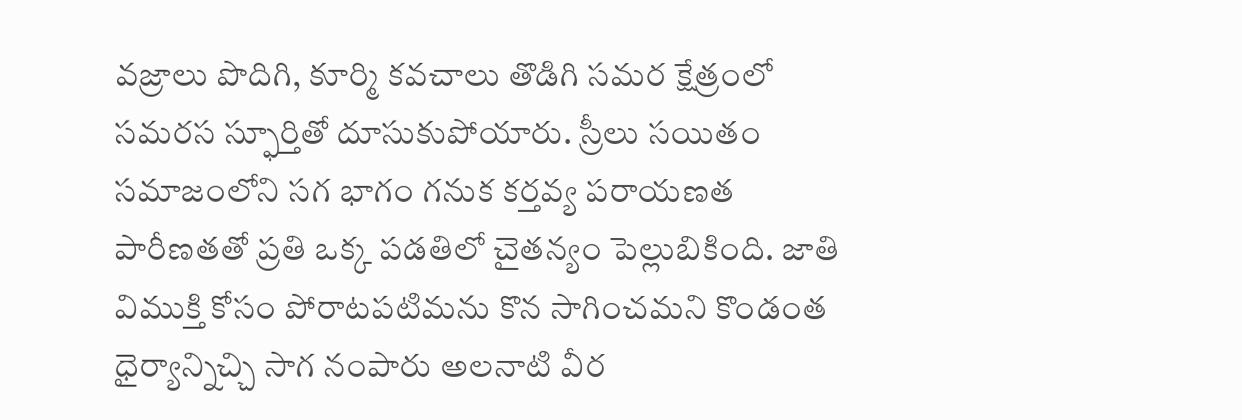వజ్రాలు పొదిగి, కూర్మి కవచాలు తొడిగి సమర క్షేత్రంలో సమరస స్ఫూర్తితో దూసుకుపోయారు. స్రీలు సయితం సమాజంలోని సగ భాగం గనుక కర్తవ్య పరాయణత పారీణతతో ప్రతి ఒక్క పడతిలో చైతన్యం పెల్లుబికింది. జాతి విముక్తి కోసం పోరాటపటిమను కొన సాగించమని కొండంత ధైర్యాన్నిచ్చి సాగ నంపారు అలనాటి వీర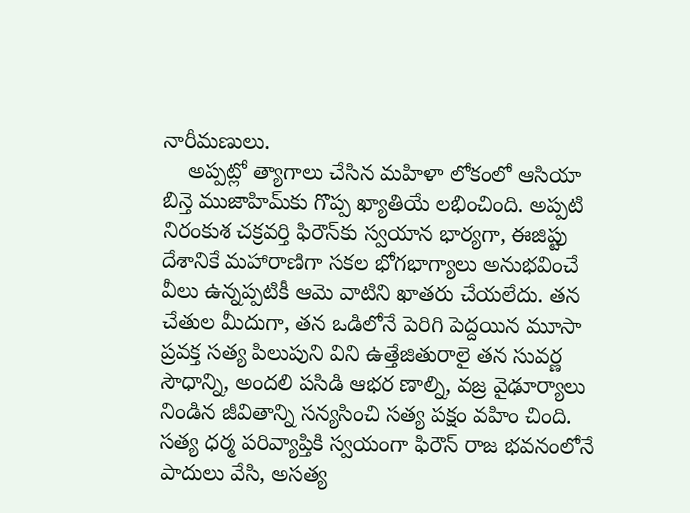నారీమణులు.
    అప్పట్లో త్యాగాలు చేసిన మహిళా లోకంలో ఆసియా బిన్తె ముజాహిమ్‌కు గొప్ప ఖ్యాతియే లభించింది. అప్పటి నిరంకుశ చక్రవర్తి ఫిరౌన్‌కు స్వయాన భార్యగా, ఈజిప్టు దేశానికే మహారాణిగా సకల భోగభాగ్యాలు అనుభవించే వీలు ఉన్నప్పటికీ ఆమె వాటిని ఖాతరు చేయలేదు. తన చేతుల మీదుగా, తన ఒడిలోనే పెరిగి పెద్దయిన మూసా ప్రవక్త సత్య పిలుపుని విని ఉత్తేజితురాలై తన సువర్ణ సౌధాన్ని, అందలి పసిడి ఆభర ణాల్ని, వజ్ర వైఢూర్యాలు నిండిన జీవితాన్ని సన్యసించి సత్య పక్షం వహిం చింది. సత్య ధర్మ పరివ్యాప్తికి స్వయంగా ఫిరౌన్‌ రాజ భవనంలోనే పాదులు వేసి, అసత్య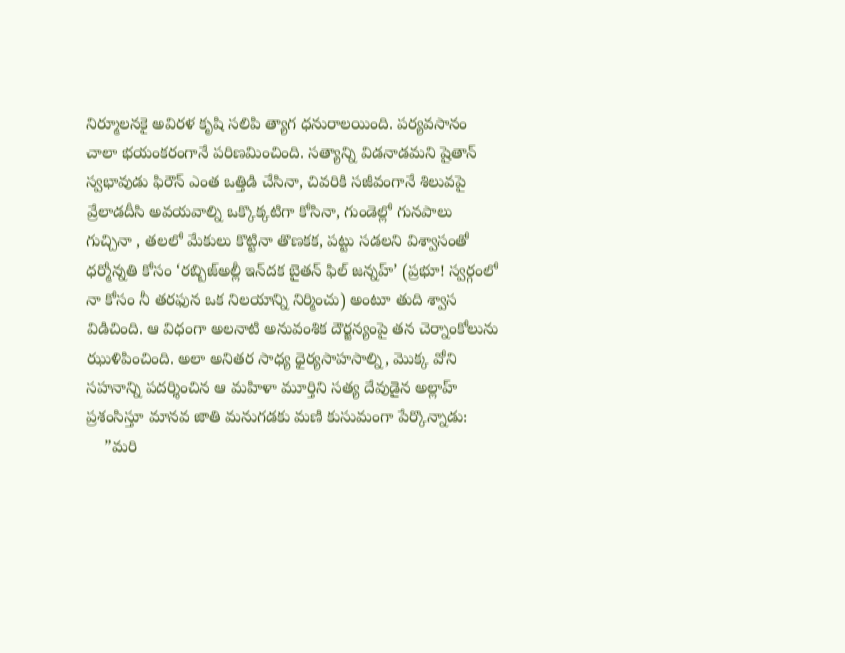నిర్మూలనకై అవిరళ కృషి సలిపి త్యాగ ధనురాలయింది. పర్యవసానం చాలా భయంకరంగానే పరిణమించింది. సత్యాన్ని విడనాడమని షైతాన్‌ స్వభావుడు ఫిరౌన్‌ ఎంత ఒత్తిడి చేసినా, చివరికి సజీవంగానే శిలువపై వ్రేలాడదీసి అవయవాల్ని ఒక్కొక్కటిగా కోసినా, గుండెల్లో గునపాలు గుచ్చినా , తలలో మేకులు కొట్టినా తొణకక, పట్టు సడలని విశ్వాసంతో ధర్మోన్నతి కోసం ‘రబ్బిజ్‌అల్లీ ఇన్‌దక బైతన్‌ ఫిల్‌ జన్నహ్‌’ (ప్రభూ! స్వర్గంలో నా కోసం నీ తరఫున ఒక నిలయాన్ని నిర్మించు) అంటూ తుది శ్వాస విడిచింది. ఆ విధంగా అలనాటి అనువంశిక దౌర్జన్యంపై తన చెర్నాంకోలును ఝుళిపించింది. అలా అనితర సాధ్య ధైర్యసాహసాల్ని, మొక్క వోని సహనాన్ని పదర్శించిన ఆ మహిళా మూర్తిని సత్య దేవుడైన అల్లాహ్‌ ప్రశంసిస్తూ మానవ జాతి మనుగడకు మణి కుసుమంగా పేర్కొన్నాడు:
    ”మరి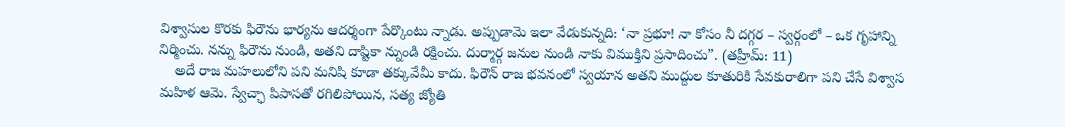విశ్వాసుల కొరకు ఫిరౌను భార్యను ఆదర్శంగా పేర్కొంటు న్నాడు. అప్పుడామె ఇలా వేడుకున్నది: ‘నా ప్రభూ! నా కోసం నీ దగ్గర – స్వర్గంలో – ఒక గృహాన్ని నిర్మించు. నన్ను ఫిరౌను నుండి, అతని దాష్టికా న్నుండి రక్షించు. దుర్మార్గ జనుల నుండి నాకు విముక్తిని ప్రసాదించు”. (తహ్రీమ్: 11)
    అదే రాజ మహలులోని పని మనిషి కూడా తక్కువేమీ కాదు. ఫిరౌన్‌ రాజ భవనంలో స్వయాన అతని ముద్దుల కూతురికి సేవకురాలిగా పని చేసే విశ్వాస మహిళ ఆమె. స్వేచ్ఛా పిపాసతో రగిలిపోయిన, సత్య జ్యోతి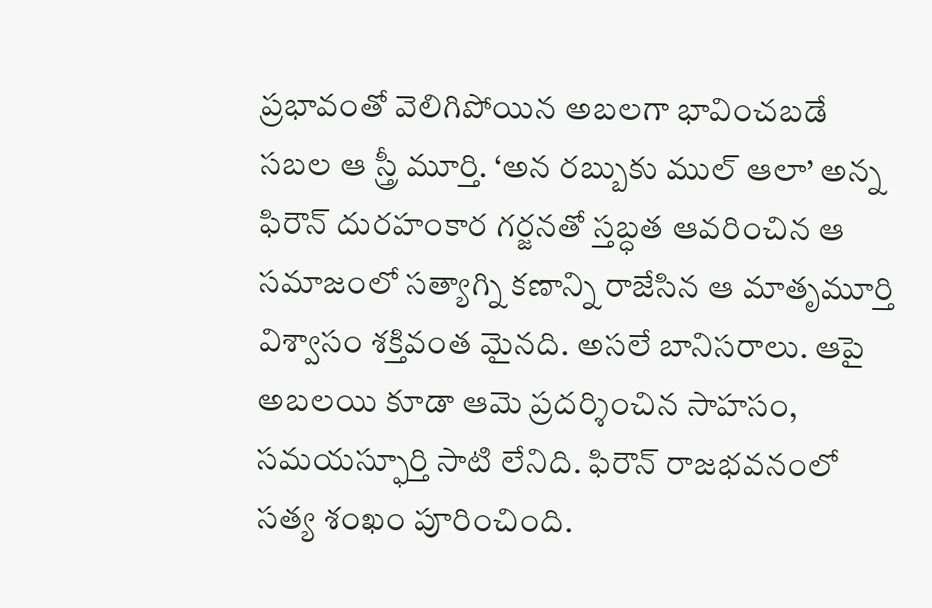ప్రభావంతో వెలిగిపోయిన అబలగా భావించబడే సబల ఆ స్త్రీ మూర్తి. ‘అన రబ్బుకు ముల్‌ ఆలా’ అన్న ఫిరౌన్‌ దురహంకార గర్జనతో స్తబ్ధత ఆవరించిన ఆ సమాజంలో సత్యాగ్ని కణాన్ని రాజేసిన ఆ మాతృమూర్తి విశ్వాసం శక్తివంత మైనది. అసలే బానిసరాలు. ఆపై అబలయి కూడా ఆమె ప్రదర్శించిన సాహసం, సమయస్ఫూర్తి సాటి లేనిది. ఫిరౌన్‌ రాజభవనంలో సత్య శంఖం పూరించింది.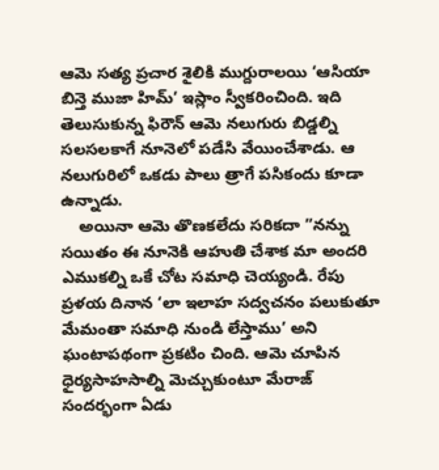ఆమె సత్య ప్రచార శైలికి ముగ్దురాలయి ‘ఆసియా బిన్తె ముజా హిమ్‌’ ఇస్లాం స్వీకరించింది. ఇది తెలుసుకున్న ఫిరౌన్‌ ఆమె నలుగురు బిడ్డల్ని సలసలకాగే నూనెలో పడేసి వేయించేశాడు. ఆ నలుగురిలో ఒకడు పాలు త్రాగే పసికందు కూడా ఉన్నాడు.
    అయినా ఆమె తొణకలేదు సరికదా ”నన్ను సయితం ఈ నూనెకి ఆహుతి చేశాక మా అందరి ఎముకల్ని ఒకే చోట సమాధి చెయ్యండి. రేపు ప్రళయ దినాన ‘లా ఇలాహ సద్వచనం పలుకుతూ మేమంతా సమాధి నుండి లేస్తాము’ అని ఘంటాపథంగా ప్రకటిం చింది. ఆమె చూపిన ధైర్యసాహసాల్ని మెచ్చుకుంటూ మేరాజ్‌ సందర్భంగా ఏడు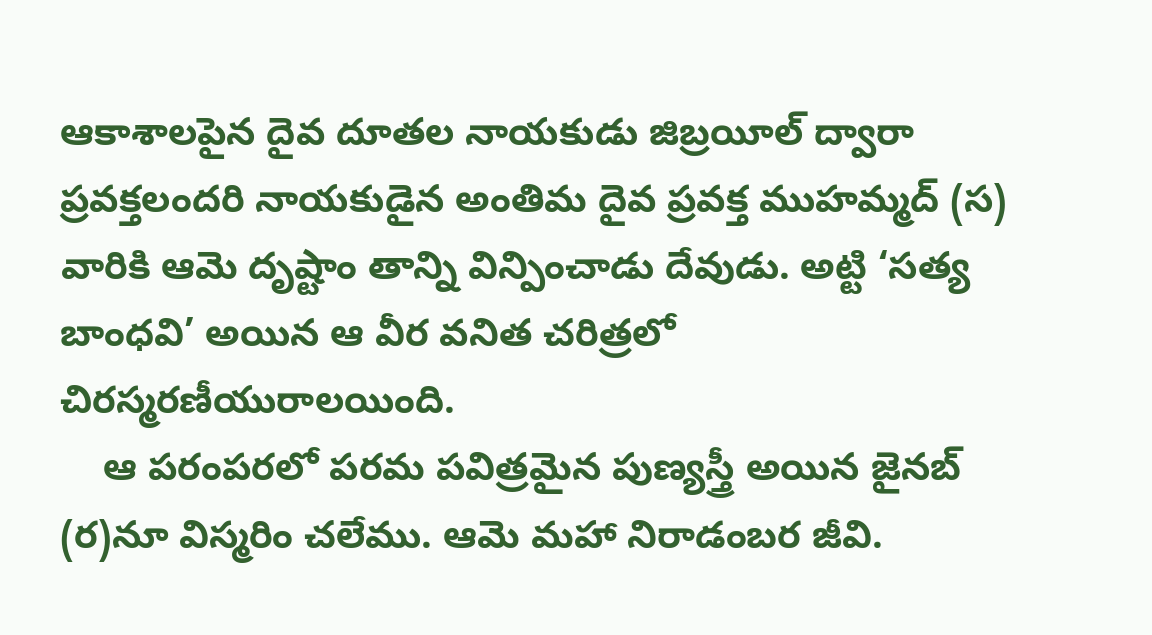ఆకాశాలపైన దైవ దూతల నాయకుడు జిబ్రయీల్‌ ద్వారా ప్రవక్తలందరి నాయకుడైన అంతిమ దైవ ప్రవక్త ముహమ్మద్‌ (స) వారికి ఆమె దృష్టాం తాన్ని విన్పించాడు దేవుడు. అట్టి ‘సత్య బాంధవి’ అయిన ఆ వీర వనిత చరిత్రలో చిరస్మరణీయురాలయింది.
    ఆ పరంపరలో పరమ పవిత్రమైన పుణ్యస్త్రీ అయిన జైనబ్‌ (ర)నూ విస్మరిం చలేము. ఆమె మహా నిరాడంబర జీవి.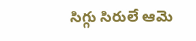సిగ్గు సిరులే ఆమె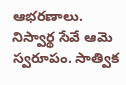ఆభరణాలు. నిస్వార్థ సేవే ఆమె స్వరూపం. సాత్విక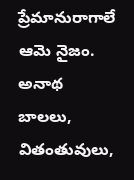ప్రేమానురాగాలే ఆమె నైజం. అనాథ బాలలు, వితంతువులు,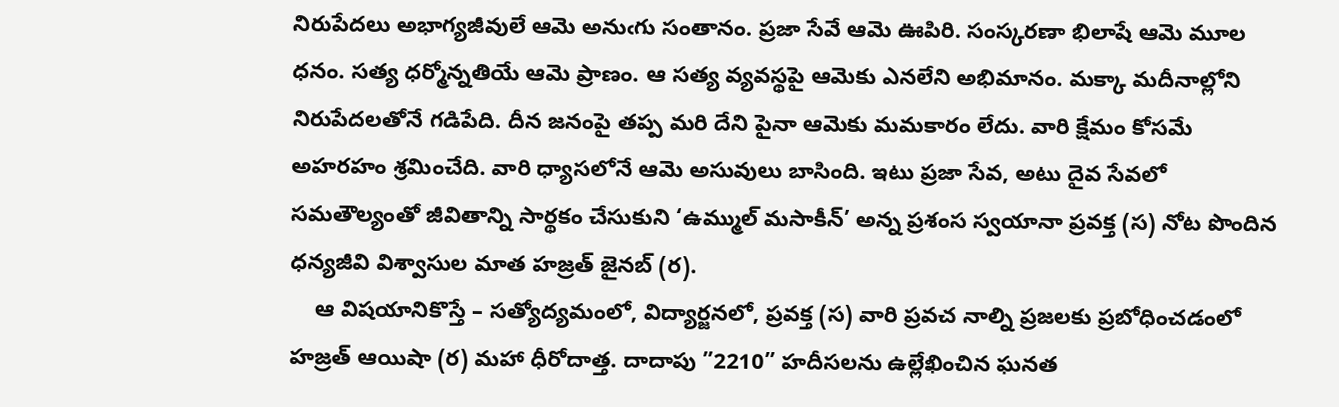నిరుపేదలు అభాగ్యజీవులే ఆమె అనుఁగు సంతానం. ప్రజా సేవే ఆమె ఊపిరి. సంస్కరణా భిలాషే ఆమె మూల ధనం. సత్య ధర్మోన్నతియే ఆమె ప్రాణం. ఆ సత్య వ్యవస్థపై ఆమెకు ఎనలేని అభిమానం. మక్కా మదీనాల్లోని నిరుపేదలతోనే గడిపేది. దీన జనంపై తప్ప మరి దేని పైనా ఆమెకు మమకారం లేదు. వారి క్షేమం కోసమే అహరహం శ్రమించేది. వారి ధ్యాసలోనే ఆమె అసువులు బాసింది. ఇటు ప్రజా సేవ, అటు దైవ సేవలో సమతౌల్యంతో జీవితాన్ని సార్థకం చేసుకుని ‘ఉమ్ముల్‌ మసాకీన్‌’ అన్న ప్రశంస స్వయానా ప్రవక్త (స) నోట పొందిన ధన్యజీవి విశ్వాసుల మాత హజ్రత్‌ జైనబ్‌ (ర).
    ఆ విషయానికొస్తే – సత్యోద్యమంలో, విద్యార్జనలో, ప్రవక్త (స) వారి ప్రవచ నాల్ని ప్రజలకు ప్రబోధించడంలో హజ్రత్‌ ఆయిషా (ర) మహా ధీరోదాత్త. దాదాపు ”2210” హదీసలను ఉల్లేఖించిన ఘనత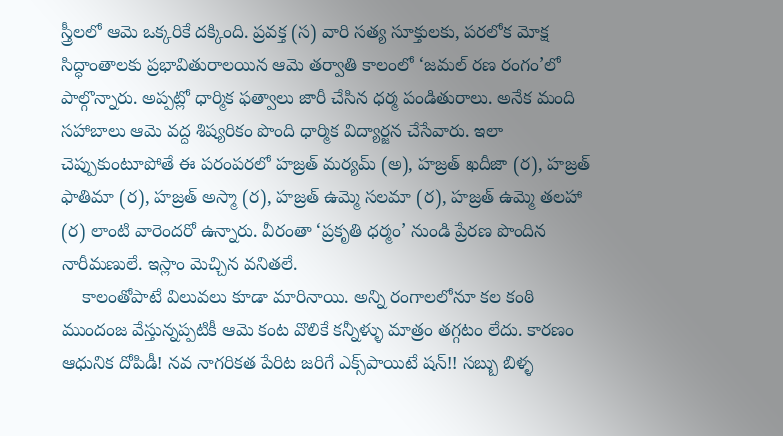స్త్రీలలో ఆమె ఒక్కరికే దక్కింది. ప్రవక్త (స) వారి సత్య సూక్తులకు, పరలోక మోక్ష సిద్ధాంతాలకు ప్రభావితురాలయిన ఆమె తర్వాతి కాలంలో ‘జమల్‌ రణ రంగం’లో పాల్గొన్నారు. అప్పట్లో ధార్మిక ఫత్వాలు జారీ చేసిన ధర్మ పండితురాలు. అనేక మంది సహాబాలు ఆమె వద్ద శిష్యరికం పొంది ధార్మిక విద్యార్జన చేసేవారు. ఇలా చెప్పుకుంటూపోతే ఈ పరంపరలో హజ్రత్‌ మర్యమ్‌ (అ), హజ్రత్‌ ఖదీజా (ర), హజ్రత్‌ ఫాతిమా (ర), హజ్రత్‌ అస్మా (ర), హజ్రత్‌ ఉమ్మె సలమా (ర), హజ్రత్‌ ఉమ్మె తలహా (ర) లాంటి వారెందరో ఉన్నారు. వీరంతా ‘ప్రకృతి ధర్మం’ నుండి ప్రేరణ పొందిన నారీమణులే. ఇస్లాం మెచ్చిన వనితలే.
    కాలంతోపాటే విలువలు కూడా మారినాయి. అన్ని రంగాలలోనూ కల కంఠి ముందంజ వేస్తున్నప్పటికీ ఆమె కంట వొలికే కన్నీళ్ళు మాత్రం తగ్గటం లేదు. కారణం ఆధునిక దోపిడీ! నవ నాగరికత పేరిట జరిగే ఎక్స్‌పాయిటే షన్‌!! సబ్బు బిళ్ళ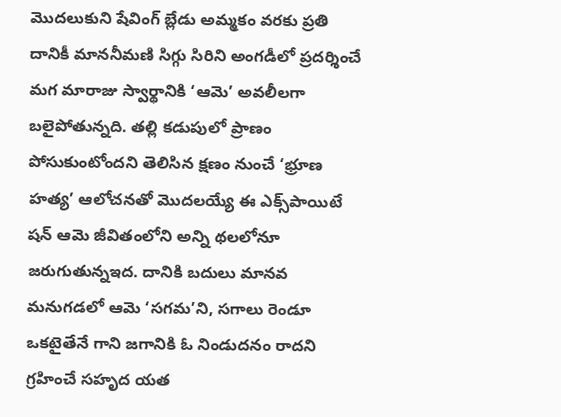మొదలుకుని షేవింగ్‌ బ్లేడు అమ్మకం వరకు ప్రతి దానికీ మాననీమణి సిగ్గు సిరిని అంగడీలో ప్రదర్శించే మగ మారాజు స్వార్థానికి ‘ఆమె’ అవలీలగా బలైపోతున్నది. తల్లి కడుపులో ప్రాణం పోసుకుంటోందని తెలిసిన క్షణం నుంచే ‘భ్రూణ హత్య’ ఆలోచనతో మొదలయ్యే ఈ ఎక్స్‌పాయిటే షన్‌ ఆమె జీవితంలోని అన్ని థలలోనూ జరుగుతున్నఇద. దానికి బదులు మానవ మనుగడలో ఆమె ‘సగమ’ని, సగాలు రెండూ ఒకటైతేనే గాని జగానికి ఓ నిండుదనం రాదని గ్రహించే సహృద యత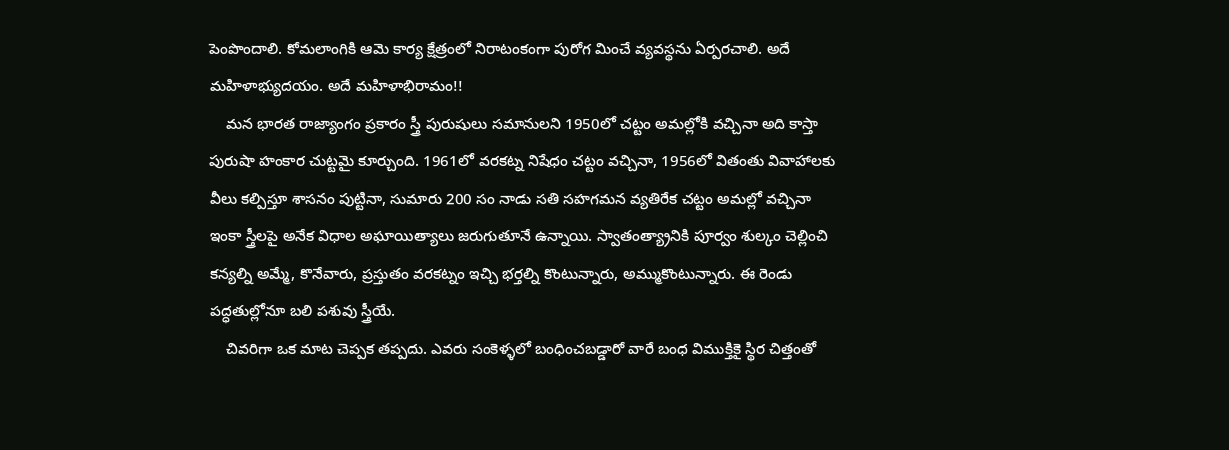పెంపొందాలి. కోమలాంగికి ఆమె కార్య క్షేత్రంలో నిరాటంకంగా పురోగ మించే వ్యవస్థను ఏర్పరచాలి. అదే మహిళాభ్యుదయం. అదే మహిళాభిరామం!!
    మన భారత రాజ్యాంగం ప్రకారం స్త్రీ పురుషులు సమానులని 1950లో చట్టం అమల్లోకి వచ్చినా అది కాస్తా పురుషా హంకార చుట్టమై కూర్చుంది. 1961లో వరకట్న నిషేధం చట్టం వచ్చినా, 1956లో వితంతు వివాహాలకు వీలు కల్పిస్తూ శాసనం పుట్టినా, సుమారు 200 సం నాడు సతి సహగమన వ్యతిరేక చట్టం అమల్లో వచ్చినా ఇంకా స్త్రీలపై అనేక విధాల అఘాయిత్యాలు జరుగుతూనే ఉన్నాయి. స్వాతంత్య్రానికి పూర్వం శుల్కం చెల్లించి కన్యల్ని అమ్మే, కొనేవారు, ప్రస్తుతం వరకట్నం ఇచ్చి భర్తల్ని కొంటున్నారు, అమ్ముకొంటున్నారు. ఈ రెండు పద్ధతుల్లోనూ బలి పశువు స్త్రీయే.
    చివరిగా ఒక మాట చెప్పక తప్పదు. ఎవరు సంకెళ్ళలో బంధించబడ్డారో వారే బంధ విముక్తికై స్థిర చిత్తంతో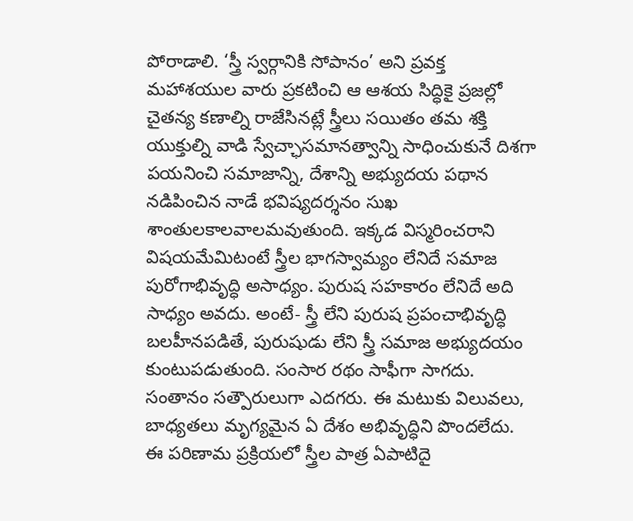పోరాడాలి. ‘స్త్రీ స్వర్గానికి సోపానం’ అని ప్రవక్త మహాశయుల వారు ప్రకటించి ఆ ఆశయ సిద్ధికై ప్రజల్లో చైతన్య కణాల్ని రాజేసినట్లే స్త్రీలు సయితం తమ శక్తి యుక్తుల్ని వాడి స్వేచ్ఛాసమానత్వాన్ని సాధించుకునే దిశగా పయనించి సమాజాన్ని, దేశాన్ని అభ్యుదయ పథాన నడిపించిన నాడే భవిష్యదర్శనం సుఖ శాంతులకాలవాలమవుతుంది. ఇక్కడ విస్మరించరాని విషయమేమిటంటే స్త్రీల భాగస్వామ్యం లేనిదే సమాజ పురోగాభివృద్ధి అసాధ్యం. పురుష సహకారం లేనిదే అది సాధ్యం అవదు. అంటే- స్త్రీ లేని పురుష ప్రపంచాభివృద్ధి బలహీనపడితే, పురుషుడు లేని స్త్రీ సమాజ అభ్యుదయం కుంటుపడుతుంది. సంసార రథం సాఫీగా సాగదు. సంతానం సత్పౌరులుగా ఎదగరు. ఈ మటుకు విలువలు, బాధ్యతలు మృగ్యమైన ఏ దేశం అభివృద్ధిని పొందలేదు. ఈ పరిణామ ప్రక్రియలో స్త్రీల పాత్ర ఏపాటిదై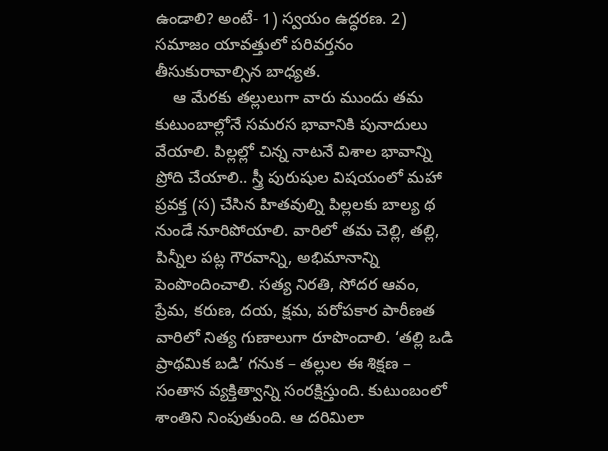ఉండాలి? అంటే- 1) స్వయం ఉద్ధరణ. 2) సమాజం యావత్తులో పరివర్తనం తీసుకురావాల్సిన బాధ్యత.
    ఆ మేరకు తల్లులుగా వారు ముందు తమ కుటుంబాల్లోనే సమరస భావానికి పునాదులు వేయాలి. పిల్లల్లో చిన్న నాటనే విశాల భావాన్ని ప్రోది చేయాలి.. స్త్రీ పురుషుల విషయంలో మహా ప్రవక్త (స) చేసిన హితవుల్ని పిల్లలకు బాల్య థ నుండే నూరిపోయాలి. వారిలో తమ చెల్లి, తల్లి, పిన్నీల పట్ల గౌరవాన్ని, అభిమానాన్ని పెంపొందించాలి. సత్య నిరతి, సోదర ఆవం, ప్రేమ, కరుణ, దయ, క్షమ, పరోపకార పారీణత వారిలో నిత్య గుణాలుగా రూపొందాలి. ‘తల్లి ఒడి ప్రాథమిక బడి’ గనుక – తల్లుల ఈ శిక్షణ – సంతాన వ్యక్తిత్వాన్ని సంరక్షిస్తుంది. కుటుంబంలో శాంతిని నింపుతుంది. ఆ దరిమిలా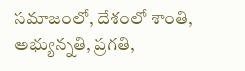సమాజంలో, దేశంలో శాంతి, అభ్యున్నతి, ప్రగతి,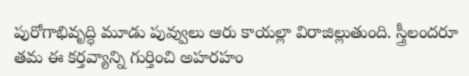పురోగాభివృద్ధి మూడు పువ్వులు ఆరు కాయల్లా విరాజిల్లుతుంది. స్త్రీలందరూ తమ ఈ కర్తవ్యాన్ని గుర్తించి అహరహం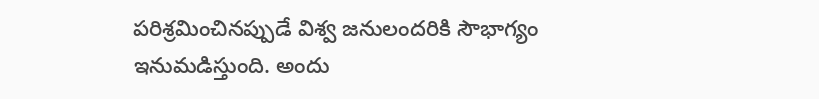పరిశ్రమించినప్పుడే విశ్వ జనులందరికి సౌభాగ్యం ఇనుమడిస్తుంది. అందు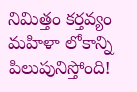నిమిత్తం కర్తవ్యం మహిళా లోకాన్ని పిలుపునిస్తోంది!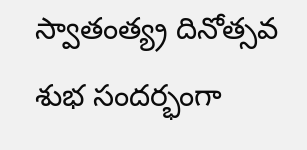స్వాతంత్య్ర దినోత్సవ శుభ సందర్భంగా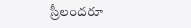స్రీలందరూ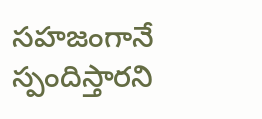సహజంగానే స్పందిస్తారని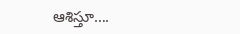ఆశిస్తూ….